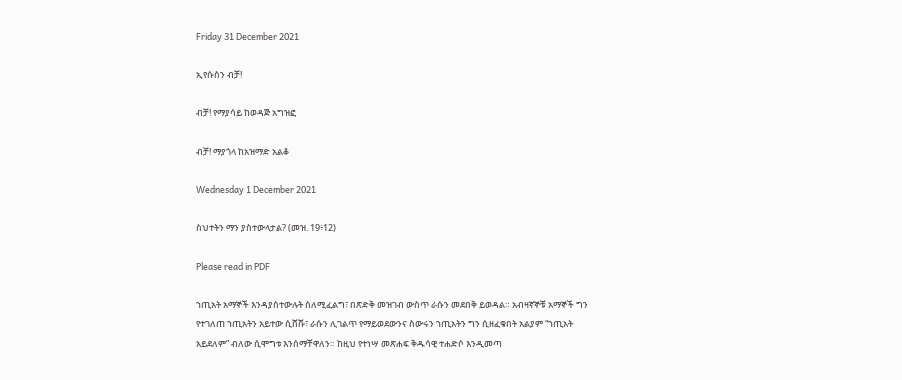Friday 31 December 2021

ኢየሱስን ብቻ!

ብቻ! የማያሳይ ከወዳጅ አግዝፎ

ብቻ! ማያጎላ ከአዝማድ አልቆ

Wednesday 1 December 2021

ስህተትን ማን ያስተውላታል? (መዝ. 19፥12)

Please read in PDF

ኀጢአት አማኞች እንዳያስተውሉት ስለሚፈልግ፣ በጽድቅ መዝገብ ውስጥ ራሱን መደበቅ ይወዳል። አብዛኛኞቹ አማኞች ግን የተገለጠ ኀጢአትን አይተው ሲሸሹ፣ ራሱን ሊገልጥ የማይወደውንና ስውሩን ኀጢአትን ግን ሲዘፈቁበት አልያም “ኀጢአት አይደለም” ብለው ሲሞግቱ እንሰማቸዋለን። ከዚህ የተነሣ መጽሐፍ ቅዱሳዊ ተሐድሶ እንዲመጣ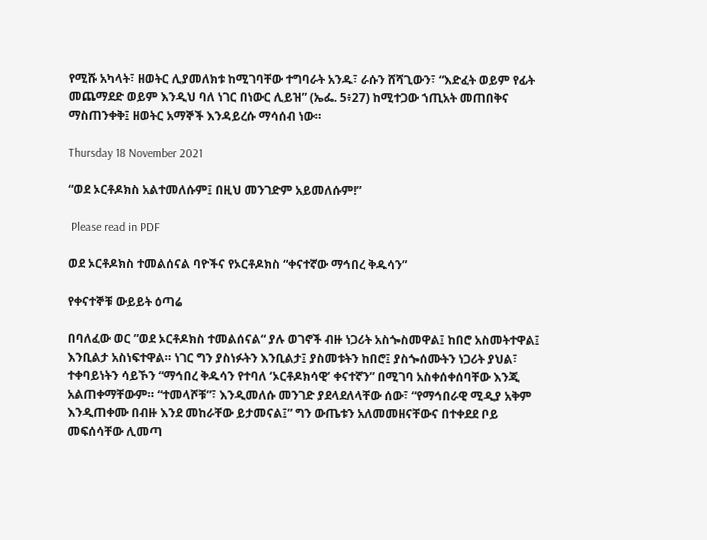የሚሹ አካላት፣ ዘወትር ሊያመለክቱ ከሚገባቸው ተግባራት አንዱ፣ ራሱን ሸሻጊውን፣ “እድፈት ወይም የፊት መጨማደድ ወይም እንዲህ ባለ ነገር በነውር ሊይዝ” (ኤፌ. 5፥27) ከሚተጋው ኀጢአት መጠበቅና ማስጠንቀቅ፤ ዘወትር አማኞች እንዳይረሱ ማሳሰብ ነው።

Thursday 18 November 2021

“ወደ ኦርቶዶክስ አልተመለሱም፤ በዚህ መንገድም አይመለሱም!”

 Please read in PDF

ወደ ኦርቶዶክስ ተመልሰናል ባዮችና የኦርቶዶክስ “ቀናተኛው ማኅበረ ቅዱሳን”

የቀናተኞቹ ውይይት ዕጣሬ

በባለፈው ወር ”ወደ ኦርቶዶክስ ተመልሰናል“ ያሉ ወገኖች ብዙ ነጋሪት አስጐስመዋል፤ ከበሮ አስመትተዋል፤ እንቢልታ አስነፍተዋል። ነገር ግን ያስነፉትን እንቢልታ፤ ያስመቱትን ከበሮ፤ ያስጐሰሙትን ነጋሪት ያህል፣ ተቀባይነትን ሳይኾን “ማኅበረ ቅዱሳን የተባለ ‘ኦርቶዶክሳዊ’ ቀናተኛን” በሚገባ አስቀሰቀሰባቸው እንጂ አልጠቀማቸውም። “ተመላሾቹ”፣ እንዲመለሱ መንገድ ያደላደለላቸው ሰው፣ “የማኅበራዊ ሚዲያ አቅም እንዲጠቀሙ በብዙ እንደ መከራቸው ይታመናል፤” ግን ውጤቱን አለመመዘናቸውና በተቀደደ ቦይ መፍሰሳቸው ሊመጣ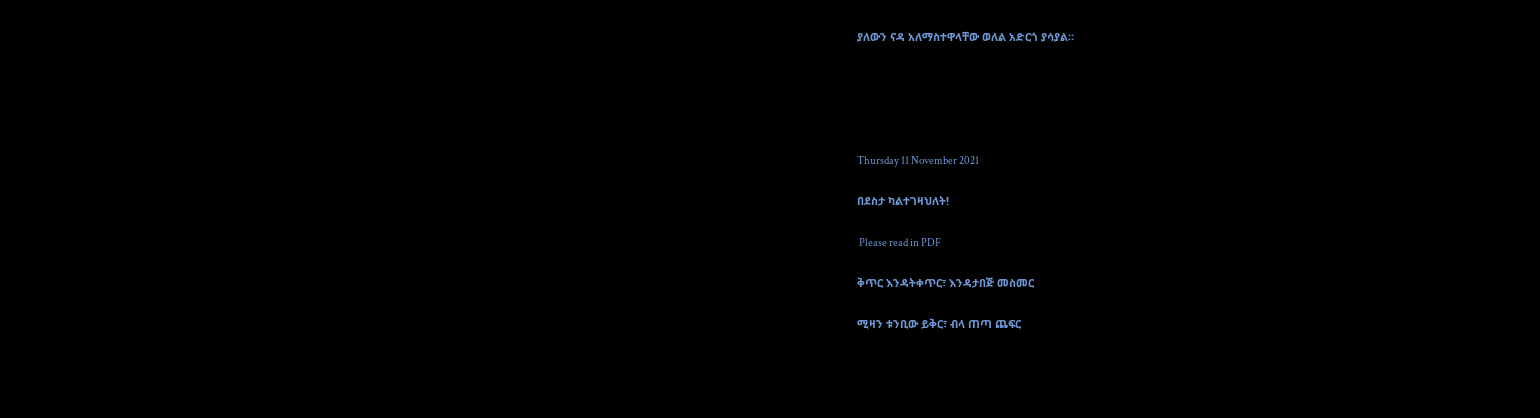ያለውን ናዳ አለማስተዋላቸው ወለል አድርጎ ያሳያል።





Thursday 11 November 2021

በደስታ ካልተገዛህለት!

 Please read in PDF

ቅጥር እንዳትቀጥር፣ እንዳታበጅ መስመር

ሚዛን ቱንቢው ይቅር፣ ብላ ጠጣ ጨፍር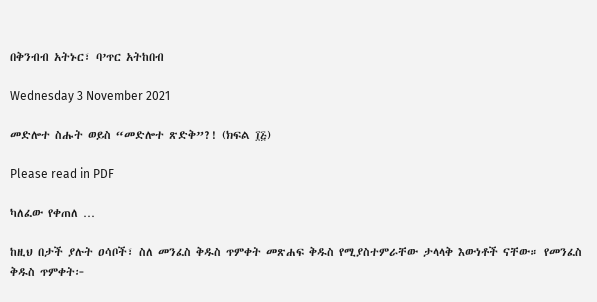በቅንብብ አትኑር፣ ባ’ጥር አትከበብ

Wednesday 3 November 2021

መድሎተ ስሑት ወይስ “መድሎተ ጽድቅ”?! (ክፍል ፲፭)

Please read in PDF

ካለፈው የቀጠለ …

ከዚህ በታች ያሉት ዐሳቦች፣ ስለ መንፈስ ቅዱስ ጥምቀት መጽሐፍ ቅዱስ የሚያስተምራቸው ታላላቅ እውነቶች ናቸው። የመንፈስ ቅዱስ ጥምቀት፦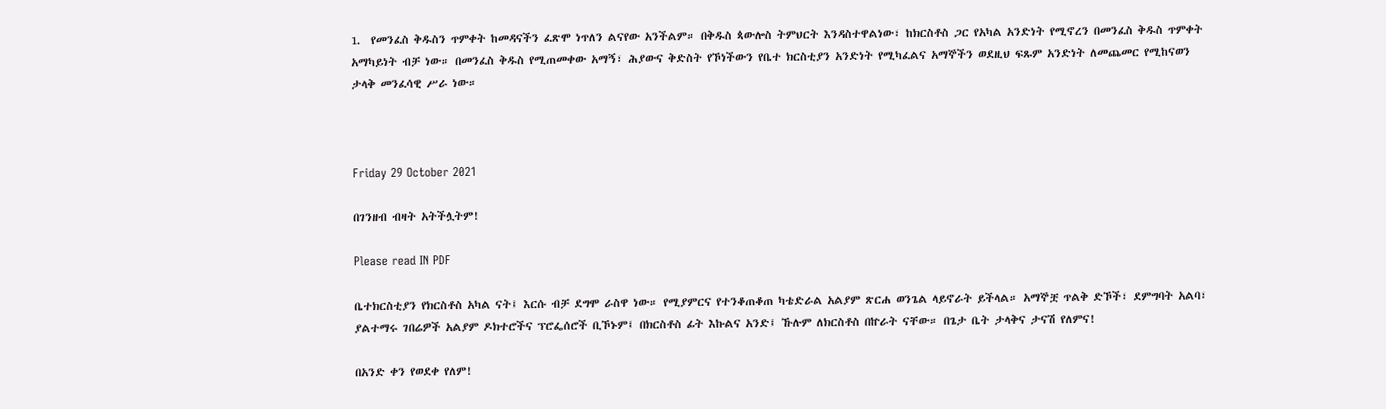1.  የመንፈስ ቅዱስን ጥምቀት ከመዳናችን ፈጽሞ ነጥለን ልናየው አንችልም። በቅዱስ ጳውሎስ ትምህርት እንዳስተዋልነው፣ ከክርስቶስ ጋር የአካል አንድነት የሚኖረን በመንፈስ ቅዱስ ጥምቀት አማካይነት ብቻ ነው። በመንፈስ ቅዱስ የሚጠመቀው አማኝ፣ ሕያውና ቅድስት የኾነችውን የቤተ ክርስቲያን አንድነት የሚካፈልና አማኞችን ወደዚህ ፍጹም አንድነት ለመጨመር የሚከናወን ታላቅ መንፈሳዊ ሥራ ነው።



Friday 29 October 2021

በገንዘብ ብዛት አትችሏትም!

Please read IN PDF

ቤተክርስቲያን የክርስቶስ አካል ናት፤ እርሱ ብቻ ደግሞ ራስዋ ነው። የሚያምርና የተንቆጠቆጠ ካቴድራል አልያም ጽርሐ ወንጌል ላይኖራት ይችላል። አማኞቿ ጥልቅ ድኾች፣ ደምግባት አልባ፣ ያልተማሩ ገበሬዎች አልያም ዶክተሮችና ፕሮፌሰሮች ቢኾኑም፤ በክርስቶስ ፊት እኩልና አንድ፤ ኹሉም ለክርስቶስ በኵራት ናቸው። በጌታ ቤት ታላቅና ታናሽ የለምና!

በአንድ ቀን የወደቀ የለም!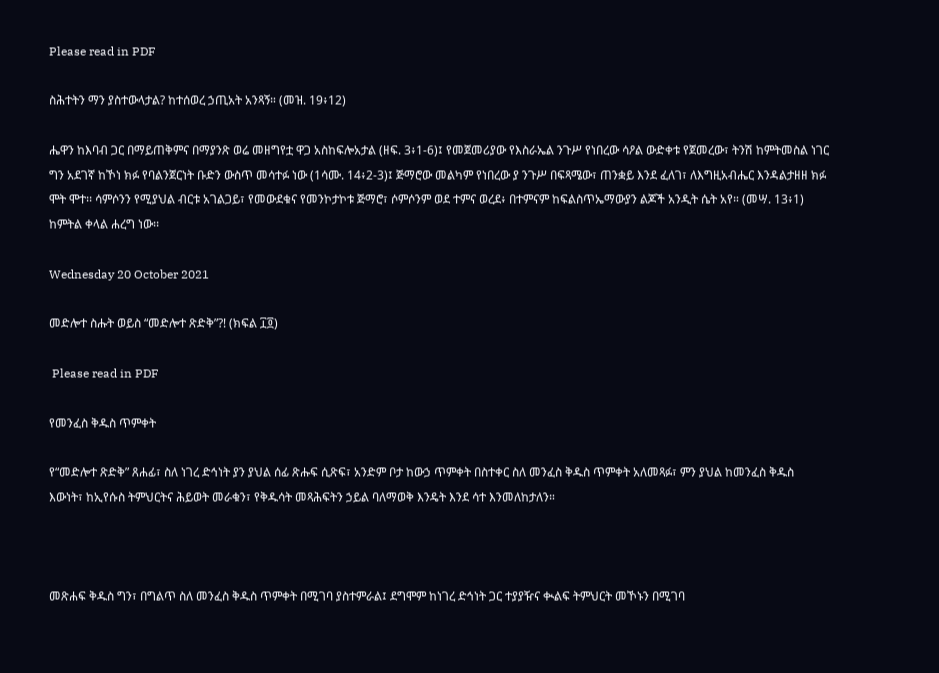Please read in PDF

ስሕተትን ማን ያስተውላታል? ከተሰወረ ኃጢአት አንጻኝ። (መዝ. 19፥12)

ሔዋን ከእባብ ጋር በማይጠቅምና በማያንጽ ወሬ መዘግየቷ ዋጋ አስከፍሎአታል (ዘፍ. 3፥1-6)፤ የመጀመሪያው የእስራኤል ንጉሥ የነበረው ሳዖል ውድቀቱ የጀመረው፣ ትንሽ ከምትመስል ነገር ግን አደገኛ ከኾነ ክፉ የባልንጀርነት ቡድን ውስጥ መሳተፉ ነው (1ሳሙ. 14፥2-3)፤ ጅማሮው መልካም የነበረው ያ ንጉሥ በፍጻሜው፣ ጠንቋይ እንደ ፈለገ፣ ለእግዚአብሔር እንዳልታዘዘ ክፉ ሞት ሞተ፡፡ ሳምሶንን የሚያህል ብርቱ አገልጋይ፣ የመውደቁና የመንኮታኮቱ ጅማሮ፣ ሶምሶንም ወደ ተምና ወረደ፥ በተምናም ከፍልስጥኤማውያን ልጆች አንዲት ሴት አየ። (መሣ. 13፥1) ከምትል ቀላል ሐረግ ነው፡፡

Wednesday 20 October 2021

መድሎተ ስሑት ወይስ “መድሎተ ጽድቅ”?! (ክፍል ፲፬)

 Please read in PDF

የመንፈስ ቅዱስ ጥምቀት

የ“መድሎተ ጽድቅ” ጸሐፊ፣ ስለ ነገረ ድኅነት ያን ያህል ሰፊ ጽሑፍ ሲጽፍ፣ አንድም ቦታ ከውኃ ጥምቀት በስተቀር ስለ መንፈስ ቅዱስ ጥምቀት አለመጻፉ፣ ምን ያህል ከመንፈስ ቅዱስ እውነት፣ ከኢየሱስ ትምህርትና ሕይወት መራቁን፣ የቅዱሳት መጻሕፍትን ኃይል ባለማወቅ እንዴት እንደ ሳተ እንመለከታለን።



መጽሐፍ ቅዱስ ግን፣ በግልጥ ስለ መንፈስ ቅዱስ ጥምቀት በሚገባ ያስተምራል፤ ደግሞም ከነገረ ድኅነት ጋር ተያያዥና ቊልፍ ትምህርት መኾኑን በሚገባ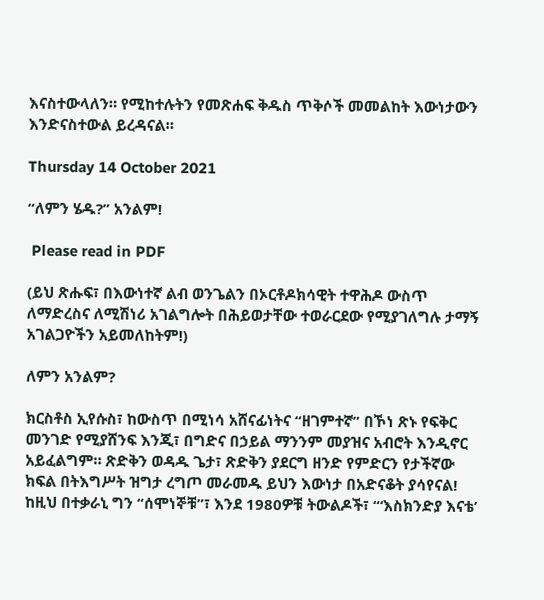እናስተውላለን። የሚከተሉትን የመጽሐፍ ቅዱስ ጥቅሶች መመልከት እውነታውን እንድናስተውል ይረዳናል።

Thursday 14 October 2021

“ለምን ሄዱ?” አንልም!

 Please read in PDF

(ይህ ጽሑፍ፣ በእውነተኛ ልብ ወንጌልን በኦርቶዶክሳዊት ተዋሕዶ ውስጥ ለማድረስና ለሚሽነሪ አገልግሎት በሕይወታቸው ተወራርደው የሚያገለግሉ ታማኝ አገልጋዮችን አይመለከትም!)

ለምን አንልም?

ክርስቶስ ኢየሱስ፣ ከውስጥ በሚነሳ አሸናፊነትና “ዘገምተኛ” በኾነ ጽኑ የፍቅር መንገድ የሚያሸንፍ እንጂ፣ በግድና በኃይል ማንንም መያዝና አብሮት እንዲኖር አይፈልግም። ጽድቅን ወዳዱ ጌታ፣ ጽድቅን ያደርግ ዘንድ የምድርን የታችኛው ክፍል በትእግሥት ዝግታ ረግጦ መራመዱ ይህን እውነታ በአድናቆት ያሳየናል! ከዚህ በተቃራኒ ግን “ሰሞነኞቹ”፣ እንደ 1980ዎቹ ትውልዶች፣ “‘እስክንድያ እናቴ’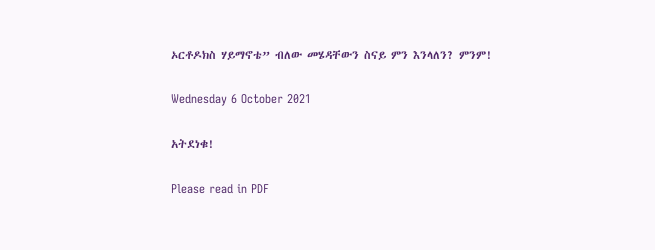ኦርቶዶክስ ሃይማኖቴ” ብለው መሄዳቸውን ስናይ ምን እንላለን? ምንም!

Wednesday 6 October 2021

አትደነቁ!

Please read in PDF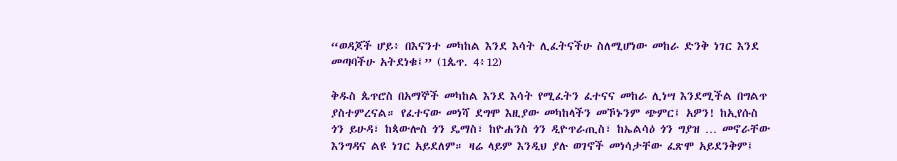“ወዳጆች ሆይ፥ በእናንተ መካከል እንደ እሳት ሊፈትናችሁ ስለሚሆነው መከራ ድንቅ ነገር እንደ መጣባችሁ አትደነቁ፤” (1ጴጥ. 4፥12)

ቅዱስ ጴጥሮስ በአማኞች መካከል እንደ እሳት የሚፈትን ፈተናና መከራ ሊነሣ እንደሚችል በግልጥ ያስተምረናል። የፈተናው መነሻ ደግሞ እዚያው መካከላችን መኾኑንም ጭምር፤ አዎን! ከኢየሱስ ጎን ይሁዳ፣ ከጳውሎስ ጎን ዴማስ፣ ከዮሐንስ ጎን ዲዮጥራጢስ፣ ከኤልሳዕ ጎን ግያዝ … መኖራቸው እንግዳና ልዩ ነገር አይደለም። ዛሬ ላይም እንዲህ ያሉ ወገኖች መነሳታቸው ፈጽሞ አይደንቅም፤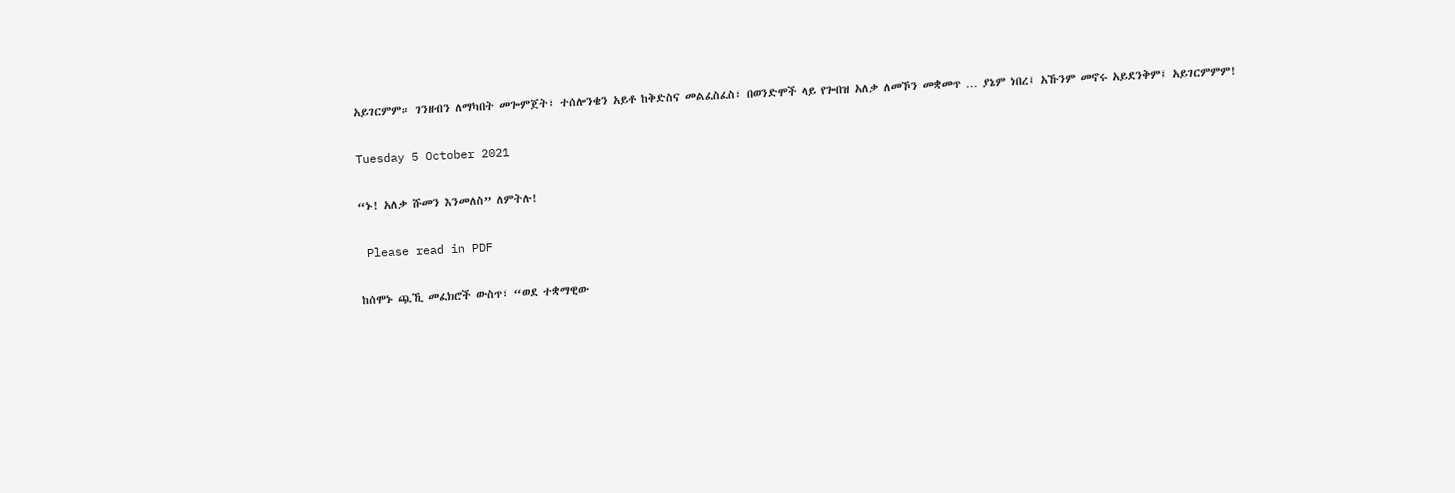አይገርምም። ገንዘብን ለማካበት መጐምጀት፣ ተሰሎንቄን አይቶ ከቅድስና መልፈስፈስ፣ በወንድሞች ላይ የጐበዝ አለቃ ለመኾን መቋመጥ … ያኔም ነበረ፤ አኹንም መኖሩ አይደንቅም፤ አይገርምምም!

Tuesday 5 October 2021

“ኑ! አለቃ ሹመን እንመለስ” ለምትሉ!

 Please read in PDF

ከሰሞኑ ጯኺ መፈክሮች ውስጥ፣ “ወደ ተቋማዊው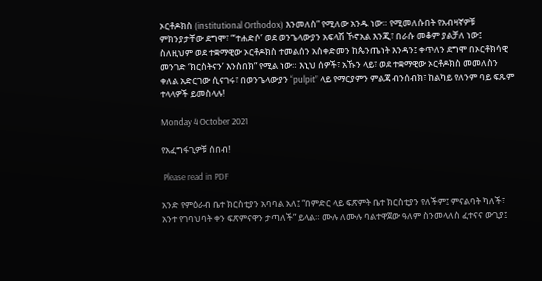ኦርቶዶክስ (institutional Orthodox) እንመለስ” የሚለው አንዱ ነው። የሚመለሱበት የአብዛኛዎቹ ምክንያታቸው ደግሞ፣ “‘ተሐድሶ’ ወደ ወንጌላውያን አፍላሽ ኾኖአል እንጂ፣ በራሱ መቆም ያልቻለ ነው፤ ስለዚህም ወደ ተቋማዊው ኦርቶዶክስ ተመልሰን አስቀድመን ከጴንጤነት እንዳን፤ ቀጥለን ደግሞ በኦርቶክሳዊ መንገድ ‘ክርስትናን’ እንስበክ” የሚል ነው። እኒህ ሰዎች፣ አኹን ላይ፣ ወደ ተቋማዊው ኦርቶዶክስ መመለስን ቀለል አድርገው ሲናገሩ፣ በወንጌላውያን “pulpit” ላይ የማርያምን ምልጃ ብንሰብክ፣ ከልካይ የለንም ባይ ፍጹም ተላላዎች ይመስላሉ!

Monday 4 October 2021

የአፈግፋጊዎቹ ሰበብ!

 Please read in PDF

አንድ የምዕራብ ቤተ ክርስቲያን አባባል አለ፤ “በምድር ላይ ፍጽምት ቤተ ክርስቲያን የለችም፤ ምናልባት ካለች፣ አንተ የገባህባት ቀን ፍጽምናዋን ታጣለች” ይላል። ሙሉ ለሙሉ ባልተዋጀው ዓለም ስንመላለስ ፈተናና ውጊያ፤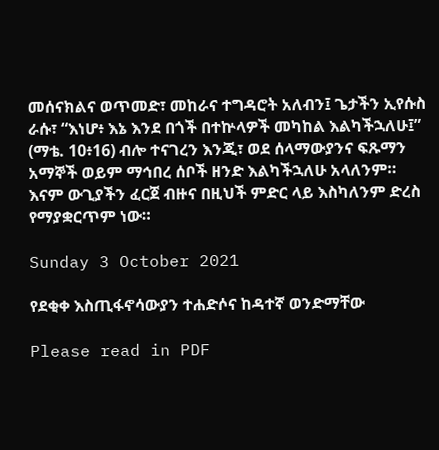መሰናክልና ወጥመድ፣ መከራና ተግዳሮት አለብን፤ ጌታችን ኢየሱስ ራሱ፣ “እነሆ፥ እኔ እንደ በጎች በተኵላዎች መካከል እልካችኋለሁ፤” (ማቴ. 10፥16) ብሎ ተናገረን እንጂ፣ ወደ ሰላማውያንና ፍጹማን አማኞች ወይም ማኅበረ ሰቦች ዘንድ እልካችኋለሁ አላለንም። እናም ውጊያችን ፈርጀ ብዙና በዚህች ምድር ላይ እስካለንም ድረስ የማያቋርጥም ነው።

Sunday 3 October 2021

የደቂቀ እስጢፋኖሳውያን ተሐድሶና ከዳተኛ ወንድማቸው

Please read in PDF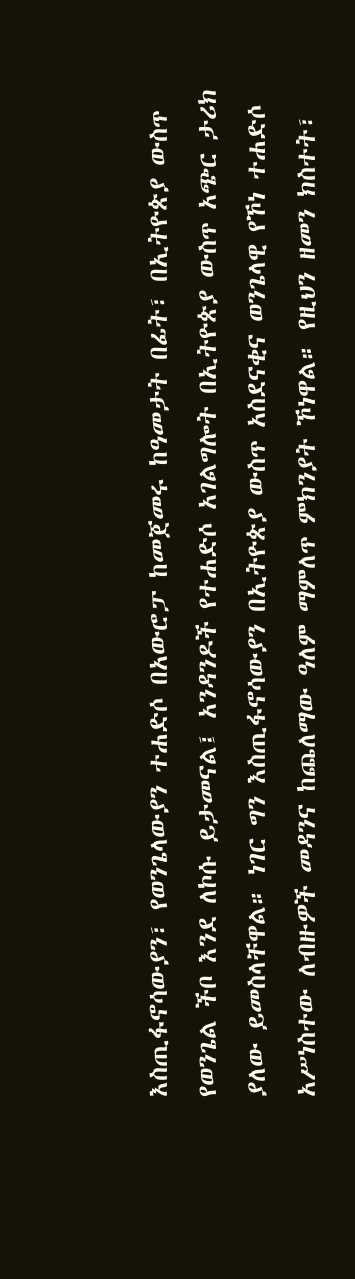እስጢፋኖሳውያን፣ የወንጌላውያን ተሐድሶ በአውሮፓ ከመጀመሩ ከዓመታት በፊት፣ በኢትዮጵያ ውስጥ የወንጌል ችቦ እንደ ለኮሱ ይታመናል፤ አንዳንዶች የተሐድሶ አገልግሎት በኢትዮጵያ ውስጥ አጭር ታሪክ ያለው ይመስላቸዋል። ነገር ግን እስጢፋኖሳውያን በኢትዮጵያ ውስጥ አስደናቂና ወንጌላዊ የኾነ ተሐድሶ አሥነስተው ለብዙዎች መዳንና ከጨለማው ዓለም ማምለጥ ምክንያት ኾነዋል። የዚህን ዘመን ክስተት፣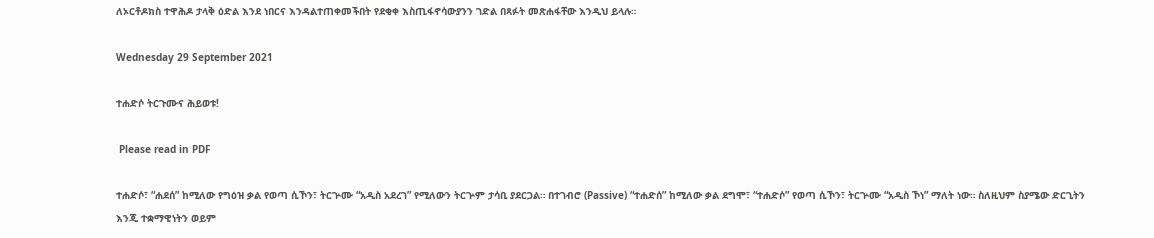ለኦርቶዶክስ ተዋሕዶ ታላቅ ዕድል እንደ ነበርና እንዳልተጠቀመችበት የደቂቀ እስጢፋኖሳውያንን ገድል በጻፉት መጽሐፋቸው እንዲህ ይላሉ።

Wednesday 29 September 2021

ተሐድሶ ትርጉሙና ሕይወቱ!

 Please read in PDF

ተሐድሶ፣ “ሐደሰ” ከሚለው የግዕዝ ቃል የወጣ ሲኾን፣ ትርጕሙ “አዲስ አደረገ” የሚለውን ትርጕም ታሳቢ ያደርጋል። በተገብሮ (Passive) “ተሐድሰ” ከሚለው ቃል ደግሞ፣ “ተሐድሶ” የወጣ ሲኾን፣ ትርጕሙ “አዲስ ኾነ” ማለት ነው። ስለዚህም ስያሜው ድርጊትን እንጂ ተቋማዊነትን ወይም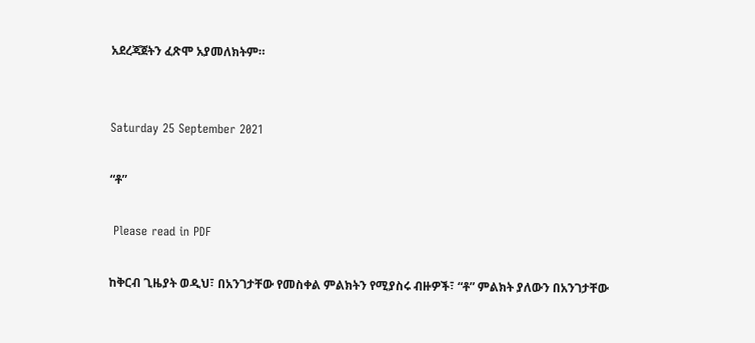አደረጃጀትን ፈጽሞ አያመለክትም።


Saturday 25 September 2021

“ቶ”

 Please read in PDF

ከቅርብ ጊዜያት ወዲህ፣ በአንገታቸው የመስቀል ምልክትን የሚያስሩ ብዙዎች፣ “ቶ” ምልክት ያለውን በአንገታቸው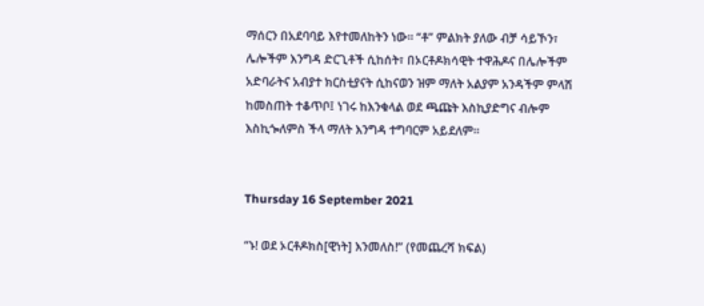ማሰርን በአደባባይ እየተመለከትን ነው። “ቶ” ምልክት ያለው ብቻ ሳይኾን፣ ሌሎችም እንግዳ ድርጊቶች ሲከሰት፣ በኦርቶዶክሳዊት ተዋሕዶና በሌሎችም አድባራትና አብያተ ክርስቲያናት ሲከናወን ዝም ማለት አልያም አንዳችም ምላሽ ከመስጠት ተቆጥቦ፤ ነገሩ ከእንቁላል ወደ ጫጩት እስኪያድግና ብሎም እስኪጐለምስ ችላ ማለት እንግዳ ተግባርም አይደለም።


Thursday 16 September 2021

“ኑ! ወደ ኦርቶዶክስ[ዊነት] እንመለስ!” (የመጨረሻ ክፍል)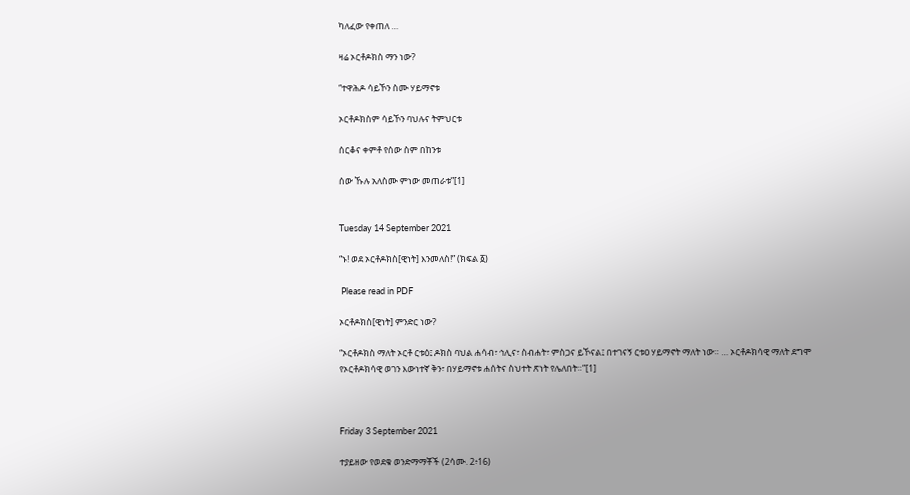ካለፈው የቀጠለ …

ዛሬ ኦርቶዶክስ ማን ነው?

“ተዋሕዶ ሳይኾን ስሙ ሃይማኖቱ

ኦርቶዶክስም ሳይኾን ባህሉና ትምህርቱ

ሰርቆና ቀምቶ የሰው ስም በከንቱ

ሰው ኹሉ አለስሙ ምነው መጠራቱ”[1]


Tuesday 14 September 2021

“ኑ! ወደ ኦርቶዶክስ[ዊነት] እንመለስ!” (ክፍል ፩)

 Please read in PDF

ኦርቶዶክስ[ዊነት] ምንድር ነው?

“ኦርቶዶክስ ማለት ኦርቶ ርቱዕ፤ ዶክስ ባህል ሐሳብ፣ ኅሊና፣ ስብሐት፣ ምስጋና ይኾናል፤ በተገናኝ ርቱዐ ሃይማኖት ማለት ነው። … ኦርቶዶክሳዊ ማለት ደግሞ የኦርቶዶክሳዊ ወገን እውነተኛ ቅን፣ በሃይማኖቱ ሐሰትና ስህተት ጽነት የሌለበት።”[1]



Friday 3 September 2021

ተያይዘው የወደቁ ወንድማማቾች (2ሳሙ. 2፥16)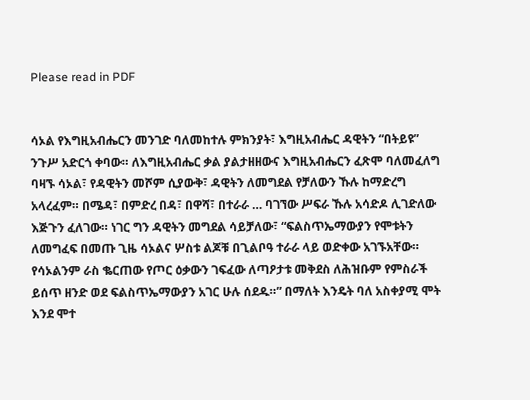Please read in PDF


ሳኦል የእግዚአብሔርን መንገድ ባለመከተሉ ምክንያት፣ እግዚአብሔር ዳዊትን “በትይዩ” ንጉሥ አድርጎ ቀባው። ለእግዚአብሔር ቃል ያልታዘዘውና እግዚአብሔርን ፈጽሞ ባለመፈለግ ባዛኙ ሳኦል፣ የዳዊትን መሾም ሲያውቅ፣ ዳዊትን ለመግደል የቻለውን ኹሉ ከማድረግ አላረፈም። በሜዳ፣ በምድረ በዳ፣ በዋሻ፣ በተራራ … ባገኘው ሥፍራ ኹሉ አሳድዶ ሊገድለው እጅጉን ፈለገው። ነገር ግን ዳዊትን መግደል ሳይቻለው፣ “ፍልስጥኤማውያን የሞቱትን ለመግፈፍ በመጡ ጊዜ ሳኦልና ሦስቱ ልጆቹ በጊልቦዓ ተራራ ላይ ወድቀው አገኙአቸው። የሳኦልንም ራስ ቈርጠው የጦር ዕቃውን ገፍፈው ለጣዖታቱ መቅደስ ለሕዝቡም የምስራች ይሰጥ ዘንድ ወደ ፍልስጥኤማውያን አገር ሁሉ ሰደዱ።” በማለት እንዴት ባለ አስቀያሚ ሞት እንደ ሞተ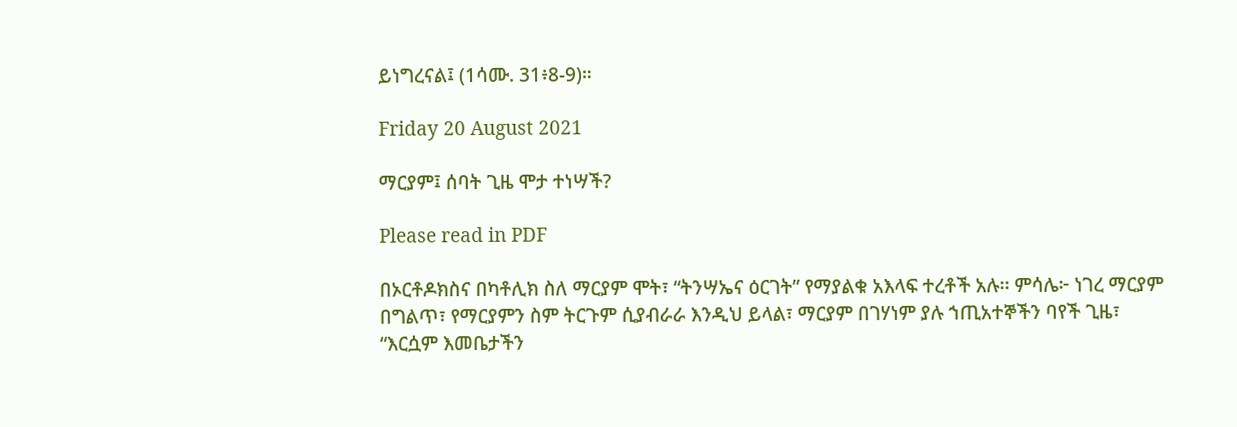ይነግረናል፤ (1ሳሙ. 31፥8-9)።

Friday 20 August 2021

ማርያም፤ ሰባት ጊዜ ሞታ ተነሣች?

Please read in PDF

በኦርቶዶክስና በካቶሊክ ስለ ማርያም ሞት፣ “ትንሣኤና ዕርገት” የማያልቁ አእላፍ ተረቶች አሉ፡፡ ምሳሌ፦ ነገረ ማርያም በግልጥ፣ የማርያምን ስም ትርጉም ሲያብራራ እንዲህ ይላል፣ ማርያም በገሃነም ያሉ ኀጢአተኞችን ባየች ጊዜ፣ “እርሷም እመቤታችን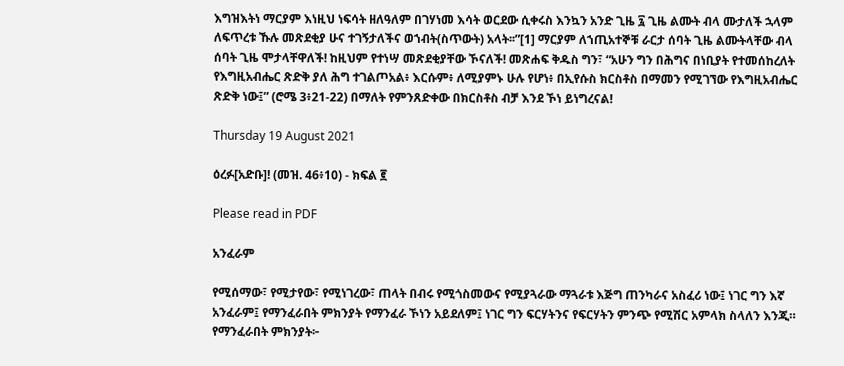እግዝእትነ ማርያም እነዚህ ነፍሳት ዘለዓለም በገሃነመ እሳት ወርደው ሲቀሩስ እንኳን አንድ ጊዜ ፯ ጊዜ ልሙት ብላ ሙታለች ኋላም ለፍጥረቱ ኹሉ መጽደቂያ ሁና ተገኝታለችና ወኀብት(ስጥውት) አላት፡፡”[1] ማርያም ለኀጢአተኞቹ ራርታ ሰባት ጊዜ ልሙትላቸው ብላ ሰባት ጊዜ ሞታላቸዋለች! ከዚህም የተነሣ መጽደቂያቸው ኾናለች! መጽሐፍ ቅዱስ ግን፣ “አሁን ግን በሕግና በነቢያት የተመሰከረለት የእግዚአብሔር ጽድቅ ያለ ሕግ ተገልጦአል፥ እርሱም፥ ለሚያምኑ ሁሉ የሆነ፥ በኢየሱስ ክርስቶስ በማመን የሚገኘው የእግዚአብሔር ጽድቅ ነው፤” (ሮሜ 3፥21-22) በማለት የምንጸድቀው በክርስቶስ ብቻ እንደ ኾነ ይነግረናል!

Thursday 19 August 2021

ዕረፉ[አድቡ]! (መዝ. 46፥10) - ክፍል ፪

Please read in PDF

አንፈራም

የሚሰማው፣ የሚታየው፣ የሚነገረው፣ ጠላት በብሩ የሚጎስመውና የሚያጓራው ማጓራቱ እጅግ ጠንካራና አስፈሪ ነው፤ ነገር ግን እኛ አንፈራም፤ የማንፈራበት ምክንያት የማንፈራ ኾነን አይደለም፤ ነገር ግን ፍርሃትንና የፍርሃትን ምንጭ የሚሽር አምላክ ስላለን እንጂ። የማንፈራበት ምክንያት፦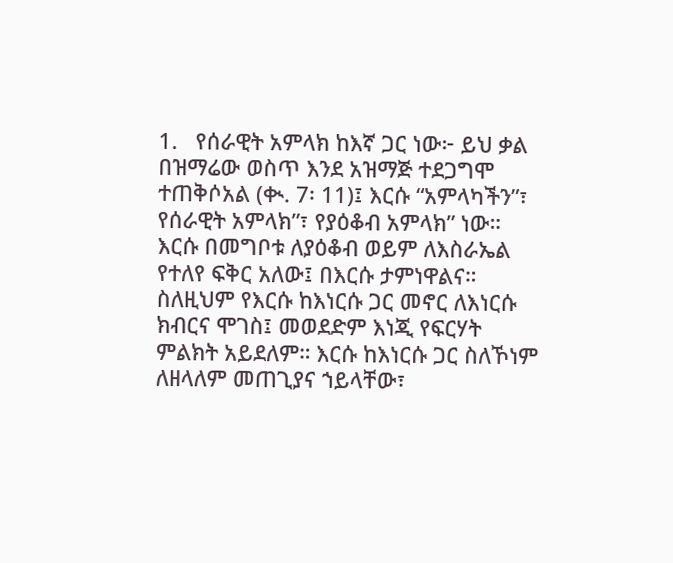1.   የሰራዊት አምላክ ከእኛ ጋር ነው፦ ይህ ቃል በዝማሬው ወስጥ እንደ አዝማጅ ተደጋግሞ ተጠቅሶአል (ቊ. 7፡ 11)፤ እርሱ “አምላካችን”፣ የሰራዊት አምላክ”፣ የያዕቆብ አምላክ” ነው። እርሱ በመግቦቱ ለያዕቆብ ወይም ለእስራኤል የተለየ ፍቅር አለው፤ በእርሱ ታምነዋልና። ስለዚህም የእርሱ ከእነርሱ ጋር መኖር ለእነርሱ ክብርና ሞገስ፤ መወደድም እነጂ የፍርሃት ምልክት አይደለም። እርሱ ከእነርሱ ጋር ስለኾነም ለዘላለም መጠጊያና ኀይላቸው፣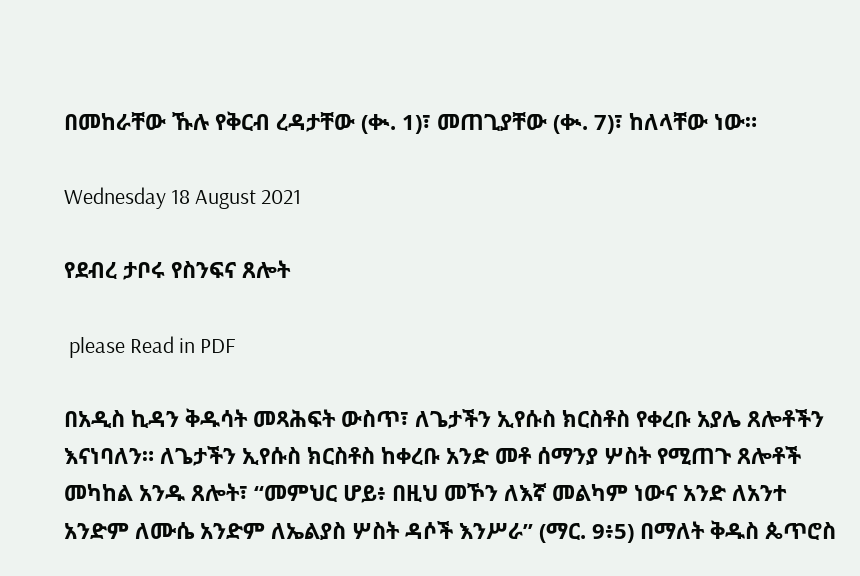በመከራቸው ኹሉ የቅርብ ረዳታቸው (ቊ. 1)፣ መጠጊያቸው (ቊ. 7)፣ ከለላቸው ነው።

Wednesday 18 August 2021

የደብረ ታቦሩ የስንፍና ጸሎት

 please Read in PDF

በአዲስ ኪዳን ቅዱሳት መጻሕፍት ውስጥ፣ ለጌታችን ኢየሱስ ክርስቶስ የቀረቡ አያሌ ጸሎቶችን እናነባለን። ለጌታችን ኢየሱስ ክርስቶስ ከቀረቡ አንድ መቶ ሰማንያ ሦስት የሚጠጉ ጸሎቶች መካከል አንዱ ጸሎት፣ “መምህር ሆይ፥ በዚህ መኾን ለእኛ መልካም ነውና አንድ ለአንተ አንድም ለሙሴ አንድም ለኤልያስ ሦስት ዳሶች እንሥራ” (ማር. 9፥5) በማለት ቅዱስ ጴጥሮስ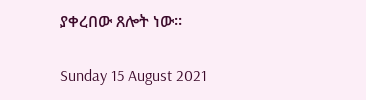ያቀረበው ጸሎት ነው።

Sunday 15 August 2021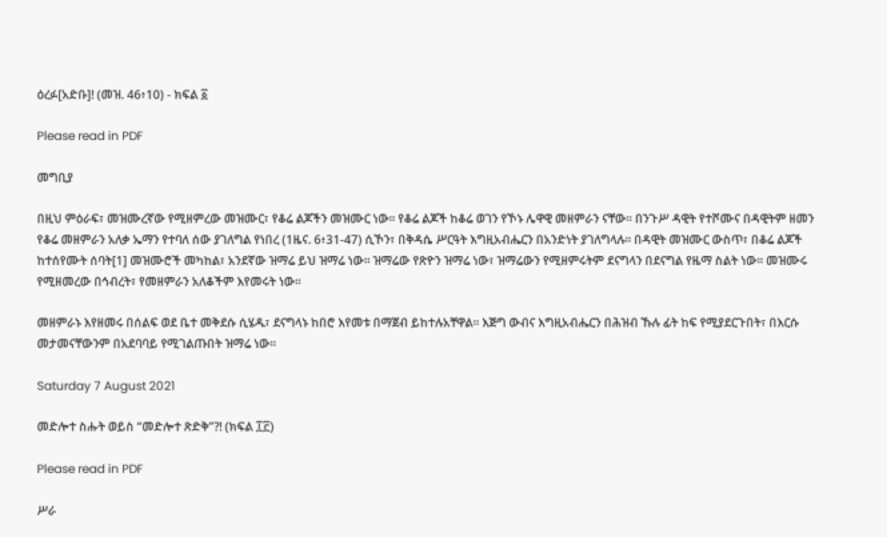ዕረፉ[አድቡ]! (መዝ. 46፥10) - ክፍል ፩

Please read in PDF

መግቢያ

በዚህ ምዕራፍ፣ መዝሙረኛው የሚዘምረው መዝሙር፣ የቆሬ ልጆችን መዝሙር ነው። የቆሬ ልጆች ከቆሬ ወገን የኾኑ ሌዋዊ መዘምራን ናቸው። በንጉሥ ዳዊት የተሾሙና በዳዊትም ዘመን የቆሬ መዘምራን አለቃ ኤማን የተባለ ሰው ያገለግል የነበረ (1ዜና. 6፥31-47) ሲኾን፣ በቅዳሴ ሥርዓት እግዚአብሔርን በአንድነት ያገለግላሉ። በዳዊት መዝሙር ውስጥ፣ በቆሬ ልጆች ከተሰየሙት ሰባት[1] መዝሙሮች መካከል፣ አንደኛው ዝማሬ ይህ ዝማሬ ነው። ዝማሬው የጽዮን ዝማሬ ነው፣ ዝማሬውን የሚዘምሩትም ደናግላን በደናግል የዜማ ስልት ነው። መዝሙሩ የሚዘመረው በኅብረት፣ የመዘምራን አለቆችም እየመሩት ነው።

መዘምራኑ እየዘመሩ በሰልፍ ወደ ቤተ መቅደሱ ሲሄዱ፣ ደናግላኑ ከበሮ እየመቱ በማጀብ ይከተሉአቸዋል። እጅግ ውብና እግዚአብሔርን በሕዝብ ኹሉ ፊት ከፍ የሚያደርጉበት፣ በእርሱ መታመናቸውንም በአደባባይ የሚገልጡበት ዝማሬ ነው።

Saturday 7 August 2021

መድሎተ ስሑት ወይስ “መድሎተ ጽድቅ”?! (ክፍል ፲፫)

Please read in PDF

ሥራ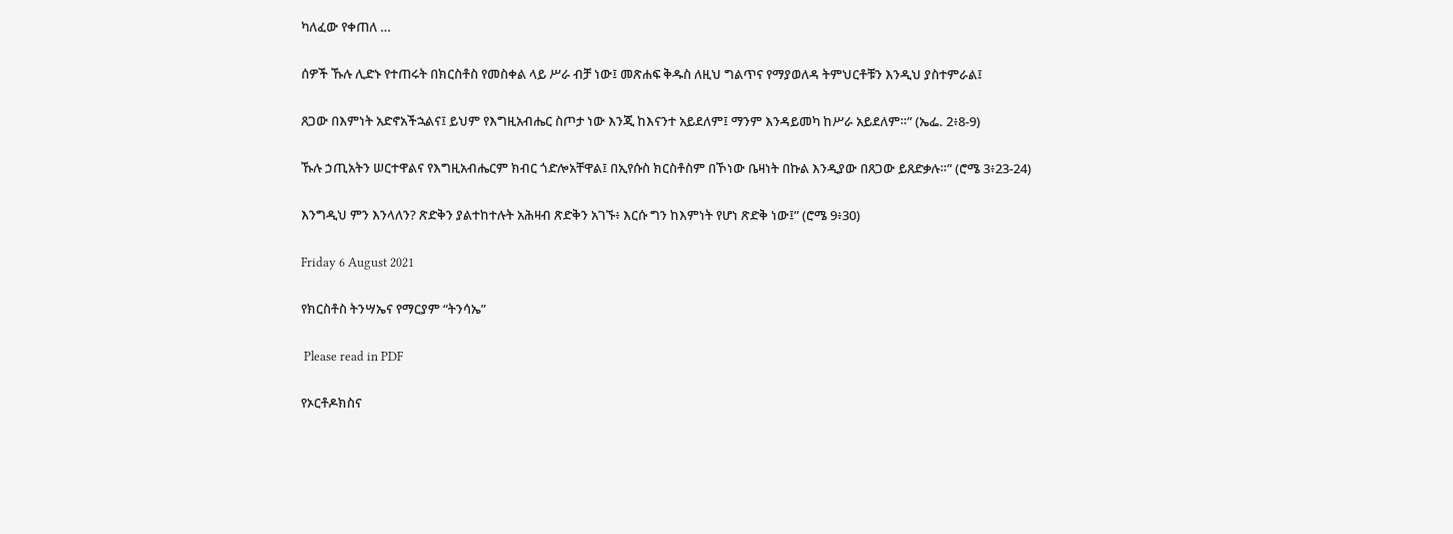ካለፈው የቀጠለ …

ሰዎች ኹሉ ሊድኑ የተጠሩት በክርስቶስ የመስቀል ላይ ሥራ ብቻ ነው፤ መጽሐፍ ቅዱስ ለዚህ ግልጥና የማያወለዳ ትምህርቶቹን እንዲህ ያስተምራል፤

ጸጋው በእምነት አድኖአችኋልና፤ ይህም የእግዚአብሔር ስጦታ ነው እንጂ ከእናንተ አይደለም፤ ማንም እንዳይመካ ከሥራ አይደለም።” (ኤፌ. 2፥8-9)

ኹሉ ኃጢአትን ሠርተዋልና የእግዚአብሔርም ክብር ጎድሎአቸዋል፤ በኢየሱስ ክርስቶስም በኾነው ቤዛነት በኩል እንዲያው በጸጋው ይጸድቃሉ።” (ሮሜ 3፥23-24)

እንግዲህ ምን እንላለን? ጽድቅን ያልተከተሉት አሕዛብ ጽድቅን አገኙ፥ እርሱ ግን ከእምነት የሆነ ጽድቅ ነው፤” (ሮሜ 9፥30)

Friday 6 August 2021

የክርስቶስ ትንሣኤና የማርያም “ትንሳኤ”

 Please read in PDF

የኦርቶዶክስና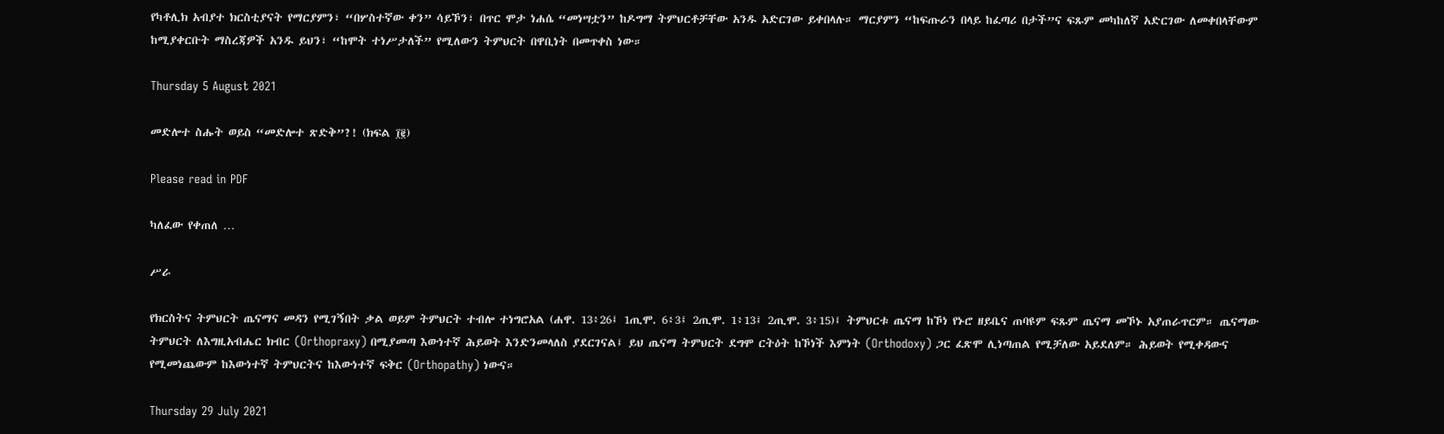የካቶሊክ አብያተ ክርስቲያናት የማርያምን፣ “በሦስተኛው ቀን” ሳይኾን፣ በጥር ሞታ ነሐሴ “መነሣቷን” ከዶግማ ትምህርቶቻቸው አንዱ አድርገው ይቀበላሉ። ማርያምን “ከፍጡራን በላይ ከፈጣሪ በታች”ና ፍጹም መካከለኛ አድርገው ለመቀበላቸውም ከሚያቀርቡት ማስረጃዎች አንዱ ይህን፣ “ከሞት ተነሥታለች” የሚለውን ትምህርት በዋቢነት በመጥቀስ ነው።

Thursday 5 August 2021

መድሎተ ስሑት ወይስ “መድሎተ ጽድቅ”?! (ክፍል ፲፪)

Please read in PDF

ካለፈው የቀጠለ …

ሥራ

የክርስትና ትምህርት ጤናማና መዳን የሚገኝበት ቃል ወይም ትምህርት ተብሎ ተነግሮአል (ሐዋ. 13፥26፤ 1ጢሞ. 6፥3፤ 2ጢሞ. 1፥13፤ 2ጢሞ. 3፥15)፤ ትምህርቱ ጤናማ ከኾነ የኑሮ ዘይቤና ጠባዩም ፍጹም ጤናማ መኾኑ አያጠራጥርም። ጤናማው ትምህርት ለእግዚአብሔር ክብር (Orthopraxy) በሚያመጣ እውነተኛ ሕይወት እንድንመላለስ ያደርገናል፤ ይህ ጤናማ ትምህርት ደግሞ ርትዕት ከኾነች እምነት (Orthodoxy) ጋር ፈጽሞ ሊነጣጠል የሚቻለው አይደለም። ሕይወት የሚቀዳውና የሚመነጨውም ከእውነተኛ ትምህርትና ከእውነተኛ ፍቅር (Orthopathy) ነውና።

Thursday 29 July 2021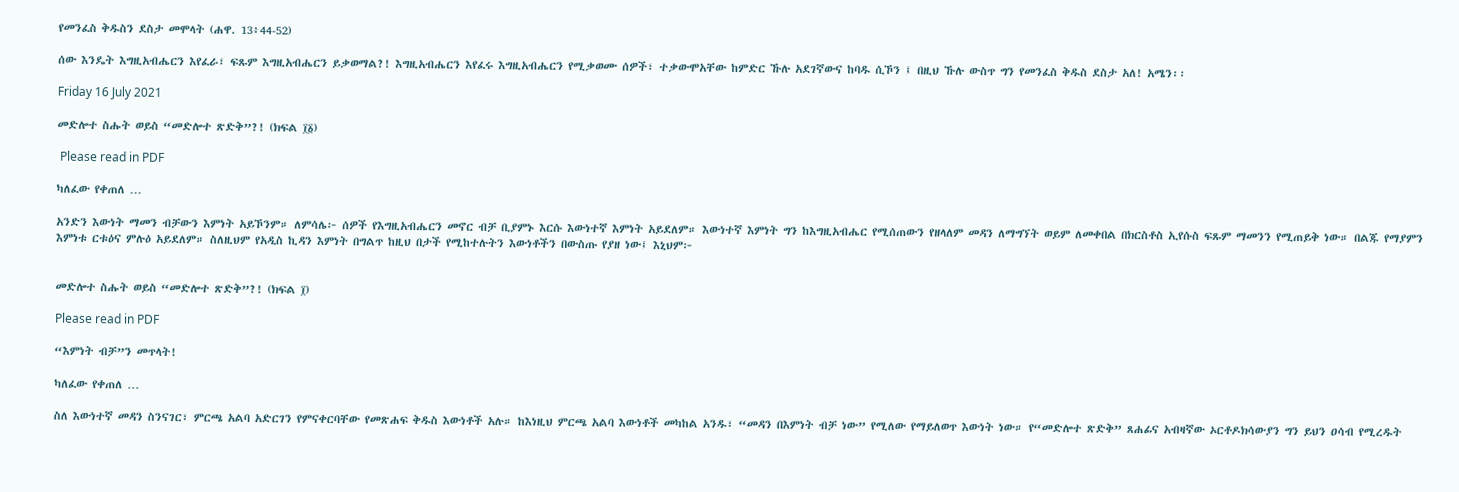የመንፈስ ቅዱስን ደስታ መሞላት (ሐዋ. 13፥44-52)

ሰው እንዴት እግዚአብሔርን እየፈራ፣ ፍጹም እግዚአብሔርን ይቃወማል?! እግዚአብሔርን እየፈሩ እግዚአብሔርን የሚቃወሙ ሰዎች፣ ተቃውሞአቸው ከምድር ኹሉ አደገኛውና ከባዱ ሲኾን ፤ በዚህ ኹሉ ውስጥ ግን የመንፈስ ቅዱስ ደስታ አለ! አሜን፡፡

Friday 16 July 2021

መድሎተ ስሑት ወይስ “መድሎተ ጽድቅ”?! (ክፍል ፲፩)

 Please read in PDF

ካለፈው የቀጠለ …

አንድን እውነት ማመን ብቻውን እምነት አይኾንም። ለምሳሌ፦ ሰዎች የእግዚአብሔርን መኖር ብቻ ቢያምኑ እርሱ እውነተኛ እምነት አይደለም። እውነተኛ እምነት ግን ከእግዚአብሔር የሚሰጠውን የዘላለም መዳን ለማግኘት ወይም ለመቀበል በክርስቶስ ኢየሱስ ፍጹም ማመንን የሚጠይቅ ነው። በልጁ የማያምን እምነቱ ርቱዕና ምሉዕ አይደለም። ስለዚህም የአዲስ ኪዳን እምነት በግልጥ ከዚህ በታች የሚከተሉትን እውነቶችን በውስጡ የያዘ ነው፤ እኒህም፦


መድሎተ ስሑት ወይስ “መድሎተ ጽድቅ”?! (ክፍል ፲)

Please read in PDF

“እምነት ብቻ”ን መጥላት!

ካለፈው የቀጠለ …

ስለ እውነተኛ መዳን ስንናገር፣ ምርጫ አልባ አድርገን የምናቀርባቸው የመጽሐፍ ቅዱስ እውነቶች አሉ። ከእነዚህ ምርጫ አልባ እውነቶች መካከል አንዱ፣ “መዳን በእምነት ብቻ ነው” የሚለው የማይለወጥ እውነት ነው። የ“መድሎተ ጽድቅ” ጸሐፊና አብዛኛው ኦርቶዶክሳውያን ግን ይህን ዐሳብ የሚረዱት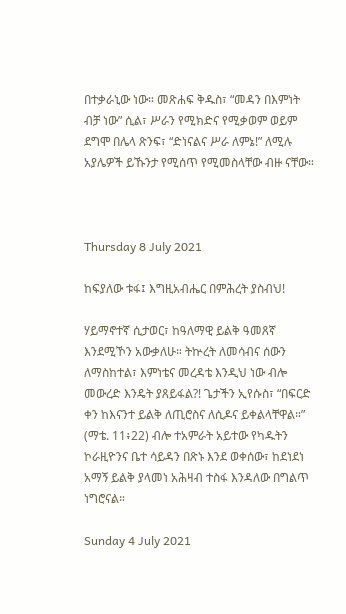በተቃራኒው ነው። መጽሐፍ ቅዱስ፣ “መዳን በእምነት ብቻ ነው” ሲል፣ ሥራን የሚክድና የሚቃወም ወይም ደግሞ በሌላ ጽንፍ፣ “ድነናልና ሥራ ለምኔ!” ለሚሉ አያሌዎች ይኹንታ የሚሰጥ የሚመስላቸው ብዙ ናቸው።



Thursday 8 July 2021

ከፍያለው ቱፋ፤ እግዚአብሔር በምሕረት ያስብህ!

ሃይማኖተኛ ሲታወር፣ ከዓለማዊ ይልቅ ዓመጸኛ እንደሚኾን አውቃለሁ። ትኵረት ለመሳብና ሰውን ለማስከተል፣ እምነቴና መረዳቴ እንዲህ ነው ብሎ መውረድ እንዴት ያጸይፋል?! ጌታችን ኢየሱስ፣ “በፍርድ ቀን ከእናንተ ይልቅ ለጢሮስና ለሲዶና ይቀልላቸዋል።” (ማቴ. 11፥22) ብሎ ተአምራት አይተው የካዱትን ኮራዚዮንና ቤተ ሳይዳን በጽኑ እንደ ወቀሰው፣ ከደነደነ አማኝ ይልቅ ያላመነ አሕዛብ ተስፋ እንዳለው በግልጥ ነግሮናል።

Sunday 4 July 2021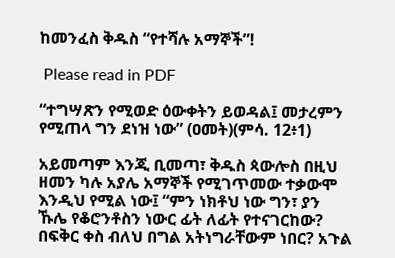ከመንፈስ ቅዱስ “የተሻሉ አማኞች”!

 Please read in PDF

“ተግሣጽን የሚወድ ዕውቀትን ይወዳል፤ መታረምን የሚጠላ ግን ደነዝ ነው” (ዐመት)(ምሳ. 12፥1)

አይመጣም እንጂ ቢመጣ፣ ቅዱስ ጳውሎስ በዚህ ዘመን ካሉ አያሌ አማኞች የሚገጥመው ተቃውሞ እንዲህ የሚል ነው፤ “ምን ነክቶህ ነው ግን፣ ያን ኹሌ የቆሮንቶስን ነውር ፊት ለፊት የተናገርከው? በፍቅር ቀስ ብለህ በግል አትነግራቸውም ነበር? አጉል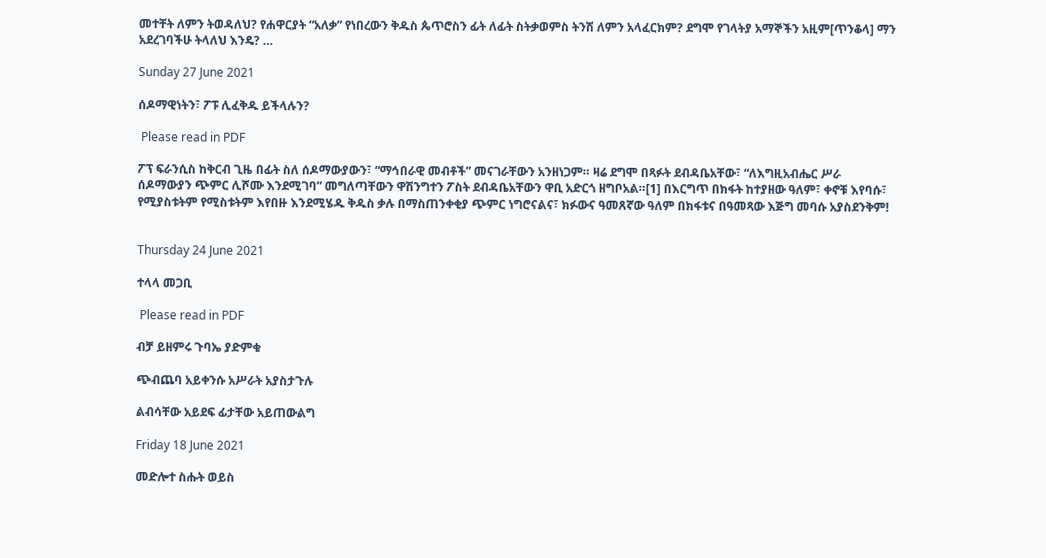መተቸት ለምን ትወዳለህ? የሐዋርያት “አለቃ” የነበረውን ቅዱስ ጴጥሮስን ፊት ለፊት ስትቃወምስ ትንሽ ለምን አላፈርክም? ደግሞ የገላትያ አማኞችን አዚም[ጥንቆላ] ማን አደረገባችሁ ትላለህ እንዴ? …

Sunday 27 June 2021

ሰዶማዊነትን፣ ፖፑ ሊፈቅዱ ይችላሉን?

 Please read in PDF

ፖፕ ፍራንሲስ ከቅርብ ጊዜ በፊት ስለ ሰዶማውያውን፣ “ማኅበራዊ መብቶች” መናገራቸውን አንዘነጋም። ዛሬ ደግሞ በጻፉት ደብዳቤአቸው፣ “ለእግዚአብሔር ሥራ ሰዶማውያን ጭምር ሊሾሙ እንደሚገባ” መግለጣቸውን ዋሽንግተን ፖስት ደብዳቤአቸውን ዋቢ አድርጎ ዘግቦአል።[1] በእርግጥ በክፋት ከተያዘው ዓለም፣ ቀኖቹ እየባሱ፣ የሚያስቱትም የሚስቱትም እየበዙ እንደሚሄዱ ቅዱስ ቃሉ በማስጠንቀቂያ ጭምር ነግሮናልና፣ ክፉውና ዓመጸኛው ዓለም በክፋቱና በዓመጻው እጅግ መባሱ አያስደንቅም!


Thursday 24 June 2021

ተላላ መጋቢ

 Please read in PDF

ብቻ ይዘምሩ ጉባኤ ያድምቁ

ጭብጨባ አይቀንሱ አሥራት አያስታጉሉ

ልብሳቸው አይደፍ ፊታቸው አይጠውልግ

Friday 18 June 2021

መድሎተ ስሑት ወይስ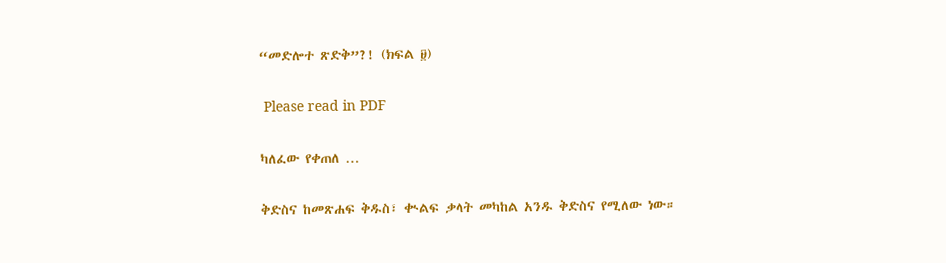“መድሎተ ጽድቅ”?! (ክፍል ፱)

 Please read in PDF

ካለፈው የቀጠለ …

ቅድስና ከመጽሐፍ ቅዱስ፣ ቊልፍ ቃላት መካከል አንዱ ቅድስና የሚለው ነው።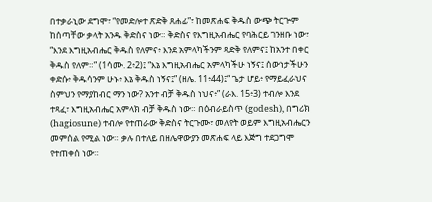በተቃራኒው ደግሞ፣ “የመድሎተ ጽድቅ ጸሐፊ”፣ ከመጽሐፍ ቅዱስ ውጭ ትርጕም ከሰጣቸው ቃላት አንዱ ቅድስና ነው። ቅድስና የእግዚአብሔር የባሕርይ ገንዘቡ ነው፣ “እንደ እግዚአብሔር ቅዱስ የለምና፥ እንደ አምላካችንም ጻድቅ የለምና፤ ከአንተ በቀር ቅዱስ የለም።” (1ሳሙ. 2፥2)፤ “እኔ እግዚአብሔር አምላካችሁ ነኝና፤ ሰውነታችሁን ቀድሱ፥ ቅዱሳንም ሁኑ፥ እኔ ቅዱስ ነኝና፤” (ዘሌ. 11፥44)፤“ ጌታ ሆይ፥ የማይፈራህና ስምህን የማያከብር ማን ነው? አንተ ብቻ ቅዱስ ነህና፥” (ራእ. 15፥3) ተብሎ እንደ ተጻፈ፣ እግዚአብሔር አምላክ ብቻ ቅዱስ ነው። በዕብራይስጥ (godesh), በግሪክ (hagiosune) ተብሎ የተጠራው ቅድስና ትርጉሙ፣ መለየት ወይም እግዚአብሔርን መምሰል የሚል ነው። ቃሉ በተለይ በዘሌዋውያን መጽሐፍ ላይ እጅግ ተደጋግሞ የተጠቀሰ ነው።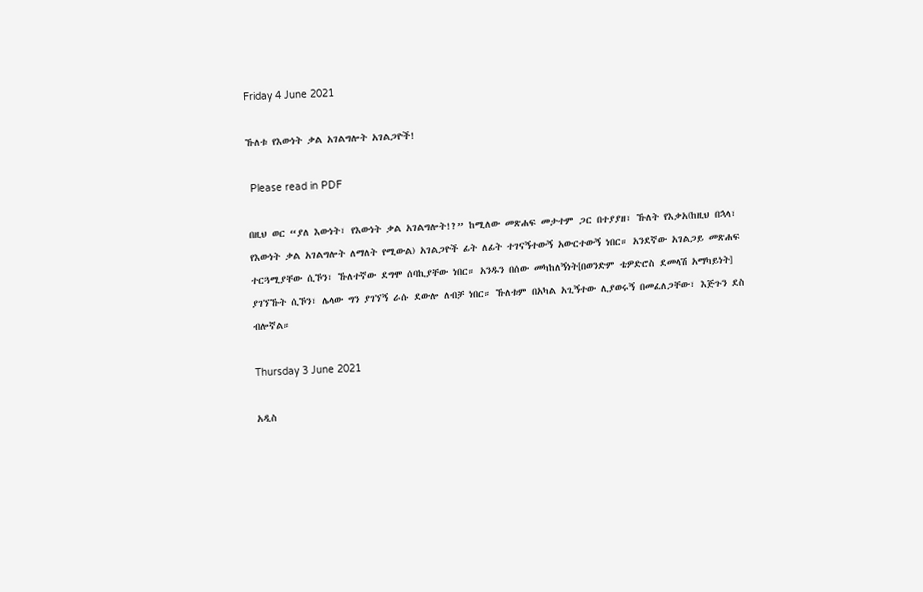Friday 4 June 2021

ኹለቱ የእውነት ቃል አገልግሎት አገልጋዮች!

 Please read in PDF

በዚህ ወር “ያለ እውነት፣ የእውነት ቃል አገልግሎት!?” ከሚለው መጽሐፍ መታተም ጋር በተያያዘ፣ ኹለት የእቃአ(ከዚህ በኋላ፣ የእውነት ቃል አገልግሎት ለማለት የሚውል) አገልጋዮች ፊት ለፊት ተገናኝተውኝ አውርተውኝ ነበር። አንደኛው አገልጋይ መጽሐፍ ተርጓሚያቸው ሲኾን፣ ኹለተኛው ደግሞ ሰባኪያቸው ነበር። አንዱን በሰው መካከለኝነት[በወንድም ቴዎድሮስ ደመላሽ አማካይነት] ያገኘኹት ሲኾን፣ ሌላው ግን ያገኘኝ ራሱ ደውሎ ለብቻ ነበር። ኹለቱም በአካል አጊኝተው ሊያወሩኝ በመፈለጋቸው፣ እጅጉን ደስ ብሎኛል።

Thursday 3 June 2021

አዲስ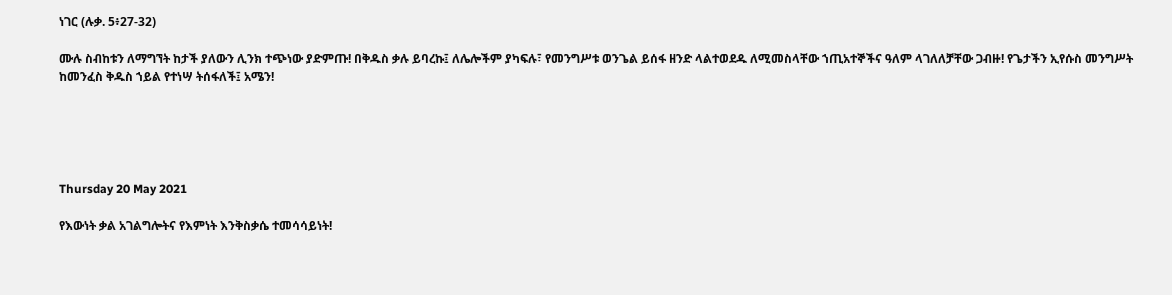ነገር (ሉቃ. 5፥27-32)

ሙሉ ስብከቱን ለማግኘት ከታች ያለውን ሊንክ ተጭነው ያድምጡ! በቅዱስ ቃሉ ይባረኩ፤ ለሌሎችም ያካፍሉ፣ የመንግሥቱ ወንጌል ይሰፋ ዘንድ ላልተወደዱ ለሚመስላቸው ኀጢአተኞችና ዓለም ላገለለቻቸው ጋብዙ! የጌታችን ኢየሱስ መንግሥት ከመንፈስ ቅዱስ ኀይል የተነሣ ትሰፋለች፤ አሜን!





Thursday 20 May 2021

የእውነት ቃል አገልግሎትና የእምነት እንቅስቃሴ ተመሳሳይነት!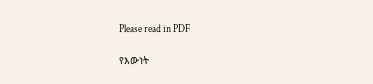Please read in PDF

የእውነት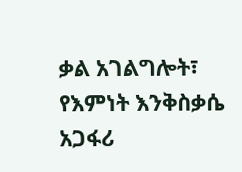ቃል አገልግሎት፣ የእምነት እንቅስቃሴ አጋፋሪ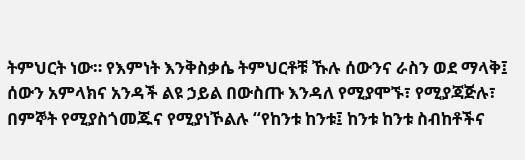ትምህርት ነው። የእምነት እንቅስቃሴ ትምህርቶቹ ኹሉ ሰውንና ራስን ወደ ማላቅ፤ ሰውን አምላክና አንዳች ልዩ ኃይል በውስጡ እንዳለ የሚያሞኙ፣ የሚያጃጅሉ፣ በምኞት የሚያስጎመጁና የሚያነኾልሉ “የከንቱ ከንቱ፤ ከንቱ ከንቱ ስብከቶችና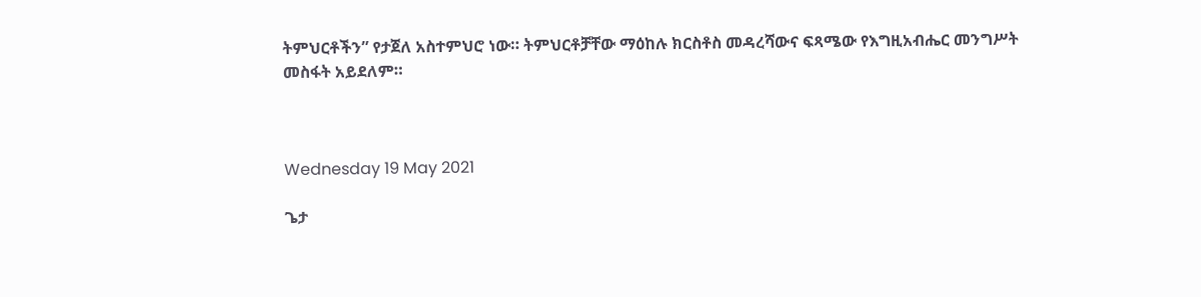ትምህርቶችን” የታጀለ አስተምህሮ ነው። ትምህርቶቻቸው ማዕከሉ ክርስቶስ መዳረሻውና ፍጻሜው የእግዚአብሔር መንግሥት መስፋት አይደለም።



Wednesday 19 May 2021

ጌታ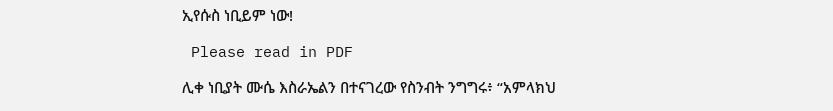ኢየሱስ ነቢይም ነው!

 Please read in PDF

ሊቀ ነቢያት ሙሴ እስራኤልን በተናገረው የስንብት ንግግሩ፥ “አምላክህ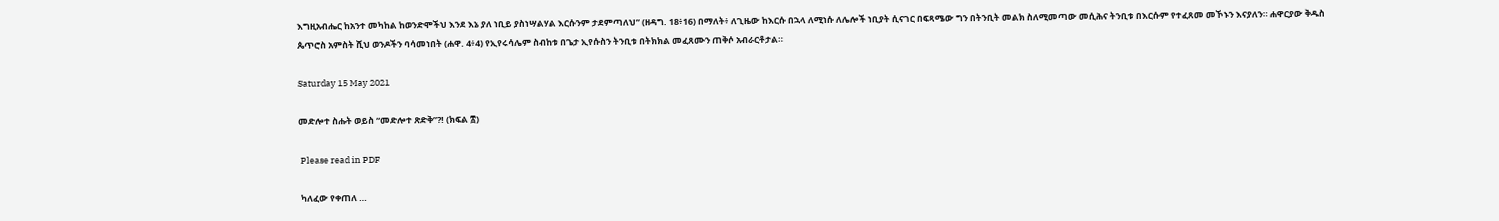እግዚአብሔር ከአንተ መካከል ከወንድሞችህ እንደ እኔ ያለ ነቢይ ያስነሣልሃል እርሱንም ታደምጣለህ” (ዘዳግ. 18፥16) በማለት፥ ለጊዜው ከእርሱ በኋላ ለሚነሱ ለሌሎች ነቢያት ሲናገር በፍጻሜው ግን በትንቢት መልክ ስለሚመጣው መሲሕና ትንቢቱ በእርሱም የተፈጸመ መኾኑን እናያለን። ሐዋርያው ቅዱስ ጴጥሮስ አምስት ሺህ ወንዶችን ባሳመነበት (ሐዋ. 4፥4) የኢየሩሳሌም ስብከቱ በጌታ ኢየሱስን ትንቢቱ በትክክል መፈጸሙን ጠቅሶ አብራርቶታል።

Saturday 15 May 2021

መድሎተ ስሑት ወይስ “መድሎተ ጽድቅ”?! (ክፍል ፰)

 Please read in PDF

 ካለፈው የቀጠለ …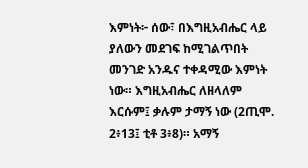እምነት፦ ሰው፣ በእግዚአብሔር ላይ ያለውን መደገፍ ከሚገልጥበት መንገድ አንዱና ተቀዳሚው እምነት ነው። እግዚአብሔር ለዘላለም እርሱም፤ ቃሉም ታማኝ ነው (2ጢሞ. 2፥13፤ ቲቶ 3፥8)። አማኝ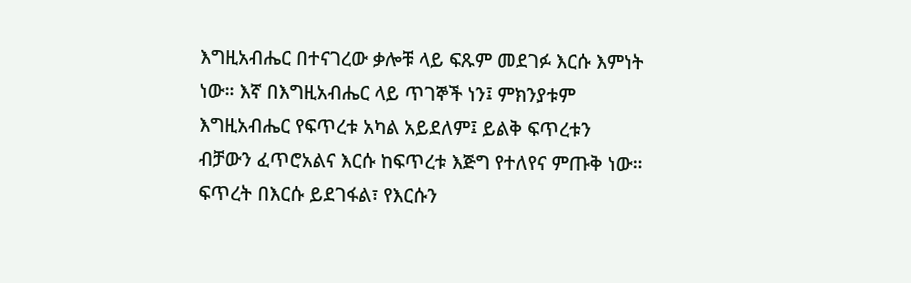እግዚአብሔር በተናገረው ቃሎቹ ላይ ፍጹም መደገፉ እርሱ እምነት ነው። እኛ በእግዚአብሔር ላይ ጥገኞች ነን፤ ምክንያቱም እግዚአብሔር የፍጥረቱ አካል አይደለም፤ ይልቅ ፍጥረቱን ብቻውን ፈጥሮአልና እርሱ ከፍጥረቱ እጅግ የተለየና ምጡቅ ነው። ፍጥረት በእርሱ ይደገፋል፣ የእርሱን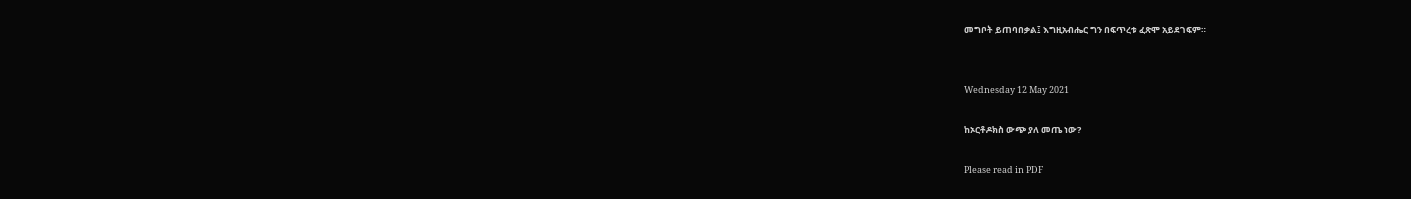መግቦት ይጠባበቃል፤ እግዚአብሔር ግን በፍጥረቱ ፈጽሞ አይደገፍም።


Wednesday 12 May 2021

ከኦርቶዶክስ ውጭ ያለ መጤ ነው?

Please read in PDF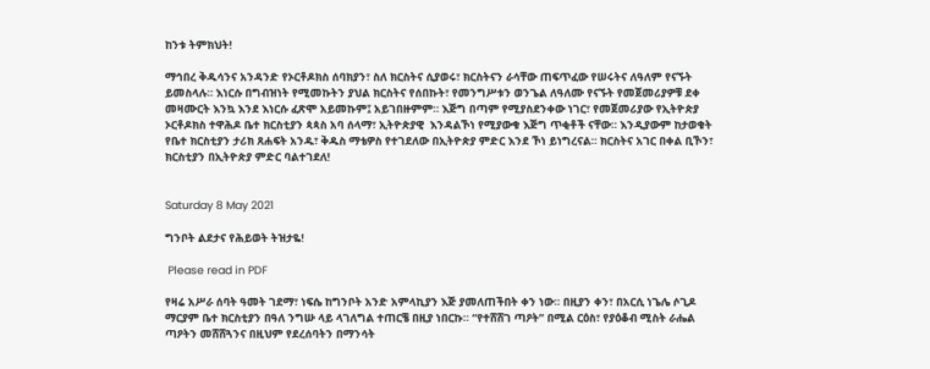ከንቱ ትምክህት!

ማኅበረ ቅዱሳንና አንዳንድ የኦርቶዶክስ ሰባክያን፣ ስለ ክርስትና ሲያወሩ፣ ክርስትናን ራሳቸው ጠፍጥፈው የሠሩትና ለዓለም የናኙት ይመስላሉ። እነርሱ በግብዝነት የሚመኩትን ያህል ክርስትና የሰበኩት፣ የመንግሥቱን ወንጌል ለዓለሙ የናኙት የመጀመሪያዎቹ ደቀ መዛሙርት እንኳ እንደ እነርሱ ፈጽሞ አይመኩም፤ አይገበዙምም። እጅግ በጣም የሚያስደንቀው ነገር፣ የመጀመሪያው የኢትዮጵያ ኦርቶዶክስ ተዋሕዶ ቤተ ክርስቲያን ጳጳስ አባ ሰላማ፣ ኢትዮጵያዊ  እንዳልኾነ የሚያውቁ እጅግ ጥቂቶች ናቸው። እንዲያውም ከታወቁት የቤተ ክርስቲያን ታሪክ ጸሐፍት አንዱ፣ ቅዱስ ማቴዎስ የተገደለው በኢትዮጵያ ምድር እንደ ኾነ ይነግረናል። ክርስትና አገር በቀል ቢኾን፣ ክርስቲያን በኢትዮጵያ ምድር ባልተገደለ!


Saturday 8 May 2021

ግንቦት ልደታና የሕይወት ትዝታዬ!

 Please read in PDF

የዛሬ አሥራ ሰባት ዓመት ገደማ፣ ነፍሴ ከግንቦት አንድ አምላኪያን እጅ ያመለጠችበት ቀን ነው። በዚያን ቀን፣ በአርሲ ነጌሌ ሶጊዶ ማርያም ቤተ ክርስቲያን በዓለ ንግሡ ላይ ላገለግል ተጠርቼ በዚያ ነበርኩ። “የተሸሸገ ጣዖት” በሚል ርዕስ፣ የያዕቆብ ሚስት ራሔል ጣዖትን መሸሸጓንና በዚህም የደረሰባትን በማንሳት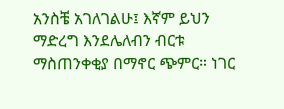አንስቼ አገለገልሁ፤ እኛም ይህን ማድረግ እንደሌለብን ብርቱ ማስጠንቀቂያ በማኖር ጭምር። ነገር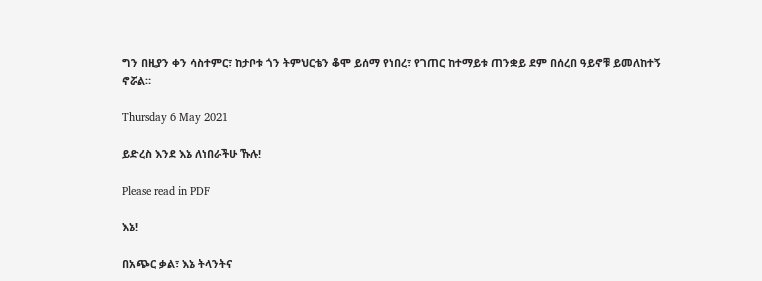ግን በዚያን ቀን ሳስተምር፣ ከታቦቱ ጎን ትምህርቴን ቆሞ ይሰማ የነበረ፣ የገጠር ከተማይቱ ጠንቋይ ደም በሰረበ ዓይኖቹ ይመለከተኝ ኖሯል።

Thursday 6 May 2021

ይድረስ እንደ እኔ ለነበራችሁ ኹሉ!

Please read in PDF

እኔ!

በአጭር ቃል፣ እኔ ትላንትና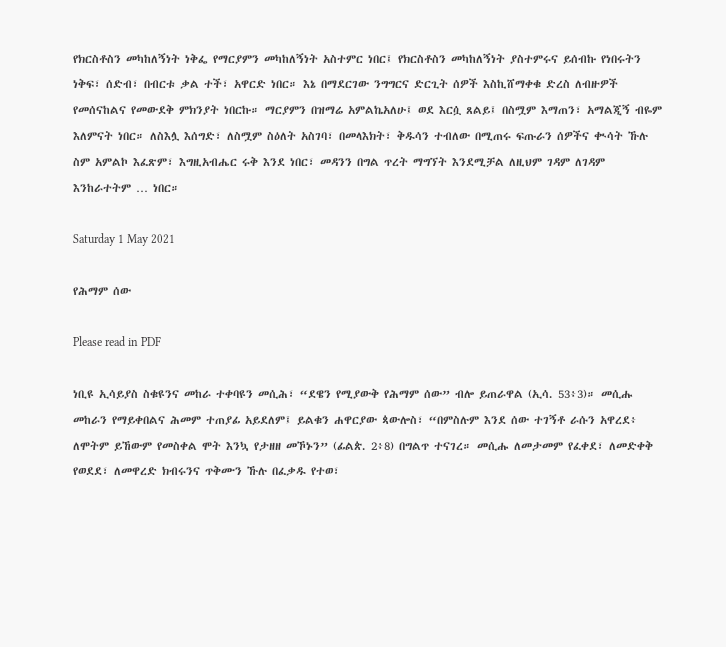የክርስቶስን መካከለኝነት ነቅፌ የማርያምን መካከለኝነት አስተምር ነበር፤ የክርስቶስን መካከለኝነት ያስተምሩና ይሰብኩ የነበሩትን ነቅፍ፣ ሰድብ፣ በብርቱ ቃል ተች፣ አዋርድ ነበር። እኔ በማደርገው ንግግርና ድርጊት ሰዎች እስኪሸማቀቁ ድረስ ለብዙዎች የመሰናከልና የመውደቅ ምክንያት ነበርኩ። ማርያምን በዝማሬ አምልኬአለሁ፤ ወደ እርሷ ጸልይ፤ በስሟም እማጠን፣ አማልጂኝ ብዬም እለምናት ነበር። ለስእሏ እሰግድ፣ ለስሟም ስዕለት አስገባ፣ በመላእክት፣ ቅዱሳን ተብለው በሚጠሩ ፍጡራን ሰዎችና ቊሳት ኹሉ ስም አምልኮ እፈጽም፣ እግዚአብሔር ሩቅ እንደ ነበር፣ መዳንን በግል ጥረት ማግኘት እንደሚቻል ለዚህም ገዳም ለገዳም እንከራተትም … ነበር።

Saturday 1 May 2021

የሕማም ሰው

Please read in PDF

ነቢዩ ኢሳይያስ ስቁዩንና መከራ ተቀባዩን መሲሕ፣ “ደዌን የሚያውቅ የሕማም ሰው” ብሎ ይጠራዋል (ኢሳ. 53፥3)። መሲሑ መከራን የማይቀበልና ሕመም ተጠያፊ አይደለም፤ ይልቁን ሐዋርያው ጳውሎስ፣ “በምስሉም እንደ ሰው ተገኝቶ ራሱን አዋረደ፥ ለሞትም ይኸውም የመስቀል ሞት እንኳ የታዘዘ መኾኑን” (ፊልጵ. 2፥8) በግልጥ ተናገረ። መሲሑ ለመታመም የፈቀደ፣ ለመድቀቅ የወደደ፣ ለመዋረድ ክብሩንና ጥቅሙን ኹሉ በፈቃዱ የተወ፣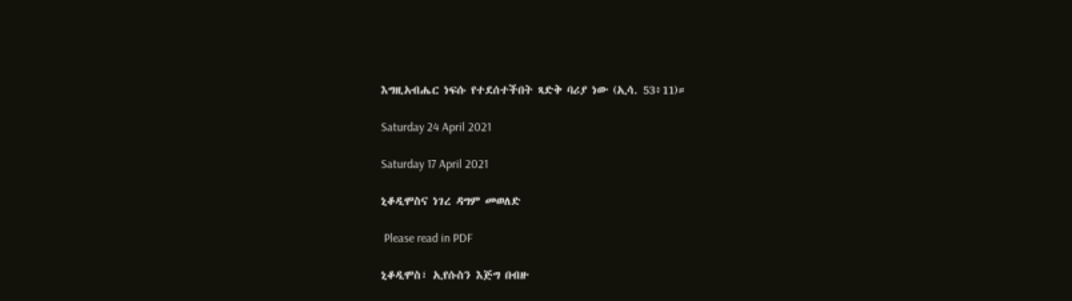እግዚአብሔር ነፍሱ የተደሰተችበት ጻድቅ ባሪያ ነው (ኢሳ. 53፥11)።

Saturday 24 April 2021

Saturday 17 April 2021

ኒቆዲሞስና ነገረ ዳግም መወለድ

 Please read in PDF

ኒቆዲሞስ፣ ኢየሱስን እጅግ በብዙ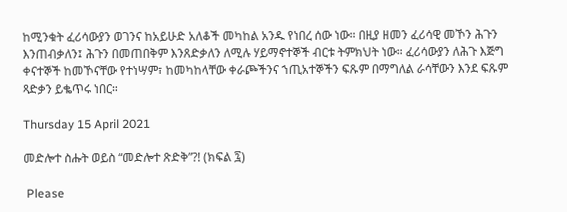ከሚንቁት ፈሪሳውያን ወገንና ከአይሁድ አለቆች መካከል አንዱ የነበረ ሰው ነው። በዚያ ዘመን ፈሪሳዊ መኾን ሕጉን እንጠብቃለን፤ ሕጉን በመጠበቅም እንጸድቃለን ለሚሉ ሃይማኖተኞች ብርቱ ትምክህት ነው። ፈሪሳውያን ለሕጉ እጅግ ቀናተኞች ከመኾናቸው የተነሣም፣ ከመካከላቸው ቀራጮችንና ኀጢአተኞችን ፍጹም በማግለል ራሳቸውን እንደ ፍጹም ጻድቃን ይቈጥሩ ነበር።

Thursday 15 April 2021

መድሎተ ስሑት ወይስ “መድሎተ ጽድቅ”?! (ክፍል ፯)

 Please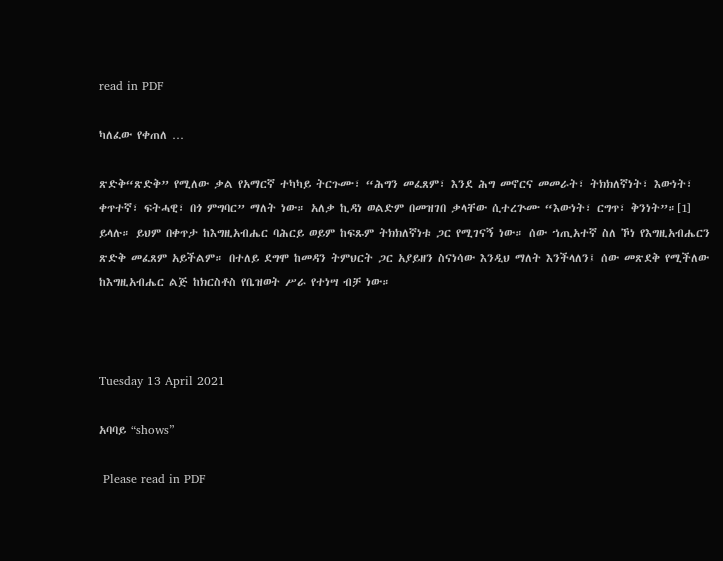read in PDF

ካለፈው የቀጠለ …

ጽድቅ“ጽድቅ” የሚለው ቃል የአማርኛ ተካካይ ትርጉሙ፣ “ሕግን መፈጸም፣ እንደ ሕግ መኖርና መመራት፣ ትክክለኛነት፣ እውነት፣ ቀጥተኛ፣ ፍትሓዊ፣ በጎ ምግባር” ማለት ነው። አለቃ ኪዳነ ወልድም በመዝገበ ቃላቸው ሲተረጕሙ “እውነት፣ ርግጥ፣ ቅንነት”።[1] ይላሉ። ይህም በቀጥታ ከእግዚአብሔር ባሕርይ ወይም ከፍጹም ትክክለኛነቱ ጋር የሚገናኝ ነው። ሰው ኀጢአተኛ ስለ ኾነ የእግዚአብሔርን ጽድቅ መፈጸም አይችልም። በተለይ ደግሞ ከመዳን ትምህርት ጋር አያይዘን ስናነሳው እንዲህ ማለት እንችላለን፤ ሰው መጽደቅ የሚችለው ከእግዚአብሔር ልጅ ከክርስቶስ የቤዝወት ሥራ የተነሣ ብቻ ነው።



Tuesday 13 April 2021

አባባይ “shows”

 Please read in PDF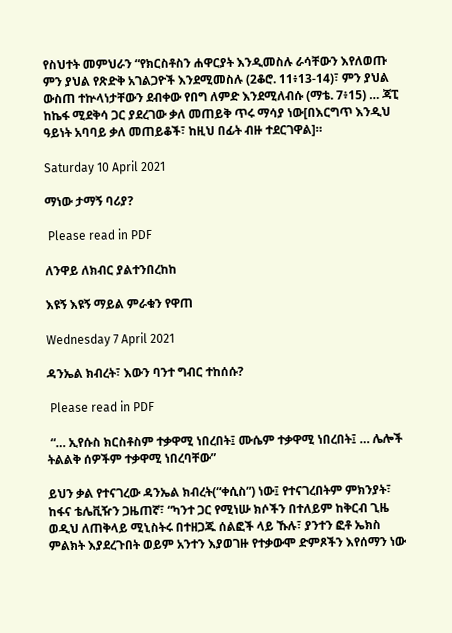የስህተት መምህራን “የክርስቶስን ሐዋርያት እንዲመስሉ ራሳቸውን እየለወጡ ምን ያህል የጽድቅ አገልጋዮች እንደሚመስሉ (2ቆሮ. 11፥13-14)፣ ምን ያህል ውስጠ ተኵላነታቸውን ደብቀው የበግ ለምድ እንደሚለብሱ (ማቴ. 7፥15) … ጃፒ ከኬፋ ሚደቅሳ ጋር ያደረገው ቃለ መጠይቅ ጥሩ ማሳያ ነው[በእርግጥ እንዲህ ዓይነት አባባይ ቃለ መጠይቆች፣ ከዚህ በፊት ብዙ ተደርገዋል]።

Saturday 10 April 2021

ማነው ታማኝ ባሪያ?

 Please read in PDF

ለንዋይ ለክብር ያልተንበረከከ

እዩኝ እዩኝ ማይል ምራቁን የዋጠ

Wednesday 7 April 2021

ዳንኤል ክብረት፣ እውን ባንተ ግብር ተከሰሱ?

 Please read in PDF

 “… ኢየሱስ ክርስቶስም ተቃዋሚ ነበረበት፤ ሙሴም ተቃዋሚ ነበረበት፤ … ሌሎች ትልልቅ ሰዎችም ተቃዋሚ ነበረባቸው”

ይህን ቃል የተናገረው ዳንኤል ክብረት(“ቀሲስ”) ነው፤ የተናገረበትም ምክንያት፣ ከፋና ቴሌቪዥን ጋዜጠኛ፣ “ካንተ ጋር የሚነሡ ክሶችን በተለይም ከቅርብ ጊዜ ወዲህ ለጠቅላይ ሚኒስትሩ በተዘጋጁ ሰልፎች ላይ ኹሉ፣ ያንተን ፎቶ ኤክስ ምልክት እያደረጉበት ወይም አንተን እያወገዙ የተቃውሞ ድምጾችን እየሰማን ነው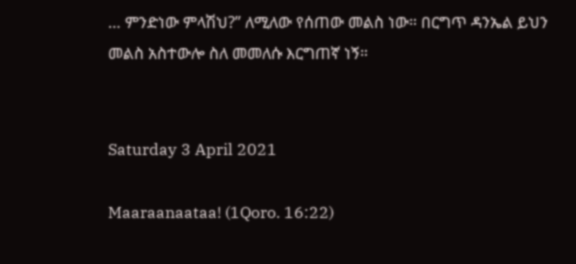… ምንድነው ምላሽህ?” ለሚለው የሰጠው መልስ ነው። በርግጥ ዳንኤል ይህን መልስ አስተውሎ ስለ መመለሱ እርግጠኛ ነኝ።


Saturday 3 April 2021

Maaraanaataa! (1Qoro. 16:22)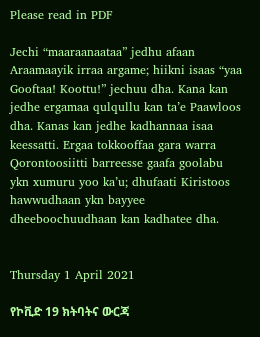Please read in PDF

Jechi “maaraanaataa” jedhu afaan Araamaayik irraa argame; hiikni isaas “yaa Gooftaa! Koottu!” jechuu dha. Kana kan jedhe ergamaa qulqullu kan ta’e Paawloos dha. Kanas kan jedhe kadhannaa isaa keessatti. Ergaa tokkooffaa gara warra Qorontoosiitti barreesse gaafa goolabu ykn xumuru yoo ka’u; dhufaati Kiristoos hawwudhaan ykn bayyee dheeboochuudhaan kan kadhatee dha.


Thursday 1 April 2021

የኮቪድ 19 ክትባትና ውርጃ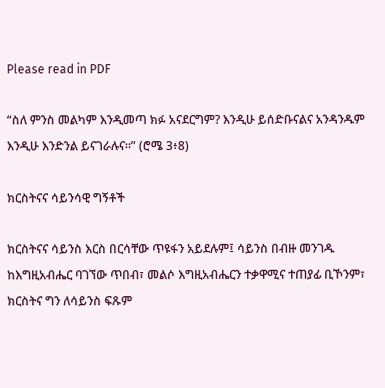Please read in PDF

“ስለ ምንስ መልካም እንዲመጣ ክፉ አናደርግም? እንዲሁ ይሰድቡናልና አንዳንዱም እንዲሁ እንድንል ይናገራሉና።” (ሮሜ 3፥8)

ክርስትናና ሳይንሳዊ ግኝቶች

ክርስትናና ሳይንስ እርስ በርሳቸው ጥዩፋን አይደሉም፤ ሳይንስ በብዙ መንገዱ ከእግዚአብሔር ባገኘው ጥበብ፣ መልሶ እግዚአብሔርን ተቃዋሚና ተጠያፊ ቢኾንም፣ ክርስትና ግን ለሳይንስ ፍጹም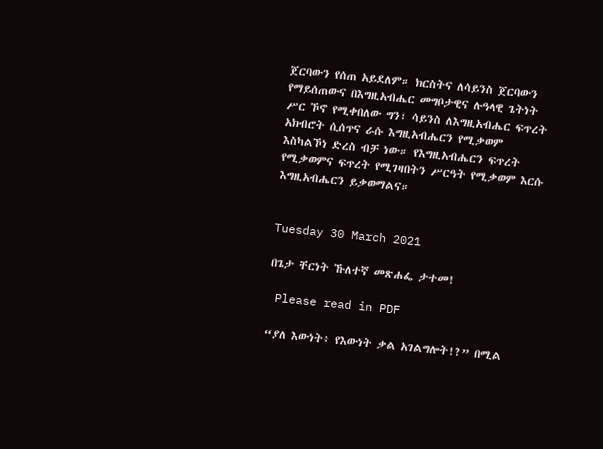ጀርባውን የሰጠ አይደለም። ክርስትና ለሳይንስ ጀርባውን የማይሰጠውና በእግዚአብሔር መግቦታዊና ሉዓላዊ ጌትነት ሥር ኾኖ የሚቀበለው ግን፣ ሳይንስ ለእግዚአብሔር ፍጥረት አክብሮት ሲሰጥና ራሱ እግዚአብሔርን የሚቃወም እስካልኾነ ድረስ ብቻ ነው። የእግዚአብሔርን ፍጥረት የሚቃወምና ፍጥረት የሚገዛበትን ሥርዓት የሚቃወም እርሱ እግዚአብሔርን ይቃወማልና።


Tuesday 30 March 2021

በጌታ ቸርነት ኹለተኛ መጽሐፌ ታተመ!

 Please read in PDF

“ያለ እውነት፥ የእውነት ቃል አገልግሎት!?” በሚል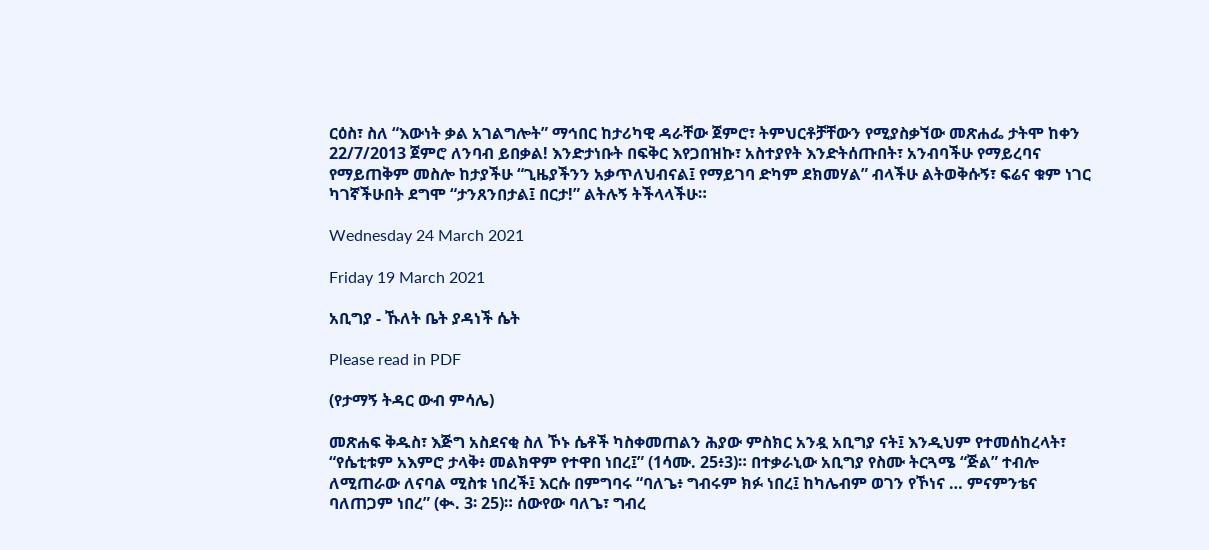ርዕስ፣ ስለ “እውነት ቃል አገልግሎት” ማኅበር ከታሪካዊ ዳራቸው ጀምሮ፣ ትምህርቶቻቸውን የሚያስቃኘው መጽሐፌ ታትሞ ከቀን 22/7/2013 ጀምሮ ለንባብ ይበቃል! እንድታነቡት በፍቅር እየጋበዝኩ፣ አስተያየት እንድትሰጡበት፣ አንብባችሁ የማይረባና የማይጠቅም መስሎ ከታያችሁ “ጊዜያችንን አቃጥለህብናል፤ የማይገባ ድካም ደክመሃል” ብላችሁ ልትወቅሱኝ፣ ፍሬና ቁም ነገር ካገኛችሁበት ደግሞ “ታንጸንበታል፤ በርታ!” ልትሉኝ ትችላላችሁ።

Wednesday 24 March 2021

Friday 19 March 2021

አቢግያ - ኹለት ቤት ያዳነች ሴት

Please read in PDF

(የታማኝ ትዳር ውብ ምሳሌ)

መጽሐፍ ቅዱስ፣ እጅግ አስደናቂ ስለ ኾኑ ሴቶች ካስቀመጠልን ሕያው ምስክር አንዷ አቢግያ ናት፤ እንዲህም የተመሰከረላት፣ “የሴቲቱም አእምሮ ታላቅ፥ መልክዋም የተዋበ ነበረ፤” (1ሳሙ. 25፥3)። በተቃራኒው አቢግያ የስሙ ትርጓሜ “ጅል” ተብሎ ለሚጠራው ለናባል ሚስቱ ነበረች፤ እርሱ በምግባሩ “ባለጌ፥ ግብሩም ክፉ ነበረ፤ ከካሌብም ወገን የኾነና … ምናምንቴና ባለጠጋም ነበረ” (ቊ. 3፡ 25)። ሰውየው ባለጌ፣ ግብረ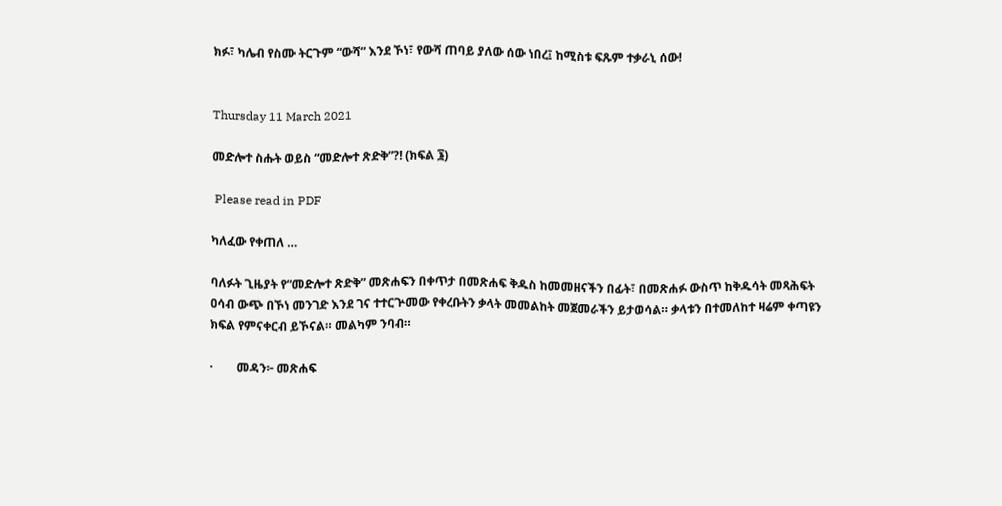ክፉ፣ ካሌብ የስሙ ትርጉም “ውሻ” እንደ ኾነ፣ የውሻ ጠባይ ያለው ሰው ነበረ፤ ከሚስቱ ፍጹም ተቃራኒ ሰው!


Thursday 11 March 2021

መድሎተ ስሑት ወይስ “መድሎተ ጽድቅ”?! (ክፍል ፮)

 Please read in PDF

ካለፈው የቀጠለ …

ባለፉት ጊዜያት የ“መድሎተ ጽድቅ” መጽሐፍን በቀጥታ በመጽሐፍ ቅዱስ ከመመዘናችን በፊት፣ በመጽሐፉ ውስጥ ከቅዱሳት መጻሕፍት ዐሳብ ውጭ በኾነ መንገድ እንደ ገና ተተርጕመው የቀረቡትን ቃላት መመልከት መጀመራችን ይታወሳል። ቃላቱን በተመለከተ ዛሬም ቀጣዩን ክፍል የምናቀርብ ይኾናል። መልካም ንባብ።

·        መዳን፦ መጽሐፍ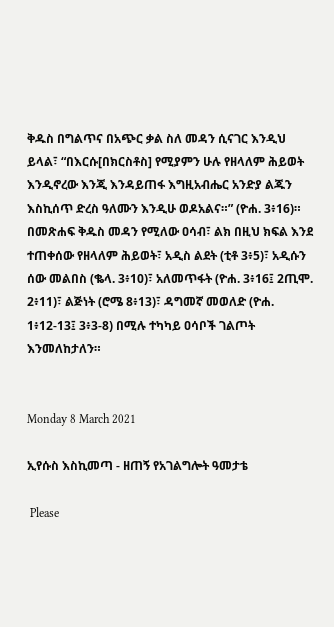ቅዱስ በግልጥና በአጭር ቃል ስለ መዳን ሲናገር እንዲህ ይላል፣ “በእርሱ[በክርስቶስ] የሚያምን ሁሉ የዘላለም ሕይወት እንዲኖረው እንጂ እንዳይጠፋ እግዚአብሔር አንድያ ልጁን እስኪሰጥ ድረስ ዓለሙን እንዲሁ ወዶአልና።” (ዮሐ. 3፥16)። በመጽሐፍ ቅዱስ መዳን የሚለው ዐሳብ፣ ልክ በዚህ ክፍል እንደ ተጠቀሰው የዘላለም ሕይወት፣ አዲስ ልደት (ቲቶ 3፥5)፣ አዲሱን ሰው መልበስ (ቈላ. 3፥10)፣ አለመጥፋት (ዮሐ. 3፥16፤ 2ጢሞ. 2፥11)፣ ልጅነት (ሮሜ 8፥13)፣ ዳግመኛ መወለድ (ዮሐ. 1፥12-13፤ 3፥3-8) በሚሉ ተካካይ ዐሳቦች ገልጦት እንመለከታለን።


Monday 8 March 2021

ኢየሱስ እስኪመጣ - ዘጠኝ የአገልግሎት ዓመታቴ

 Please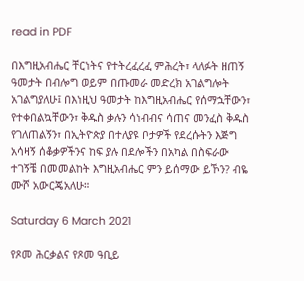read in PDF

በእግዚአብሔር ቸርነትና የተትረፈረፈ ምሕረት፣ ላለፉት ዘጠኝ ዓመታት በብሎግ ወይም በጡመራ መድረክ አገልግሎት አገልግያለሁ፤ በእነዚህ ዓመታት ከእግዚአብሔር የሰማኋቸውን፣ የተቀበልኳቸውን፣ ቅዱስ ቃሉን ሳነብብና ሳጠና መንፈስ ቅዱስ የገለጠልኝን፣ በኢትዮጵያ በተለያዩ ቦታዎች የደረሱትን እጅግ አሳዛኝ ሰቆቃዎችንና ከፍ ያሉ በደሎችን በአካል በስፍራው ተገኝቼ በመመልከት እግዚአብሔር ምን ይሰማው ይኾን? ብዬ ሙሾ አውርጄአለሁ።

Saturday 6 March 2021

የጾመ ሕርቃልና የጾመ ዓቢይ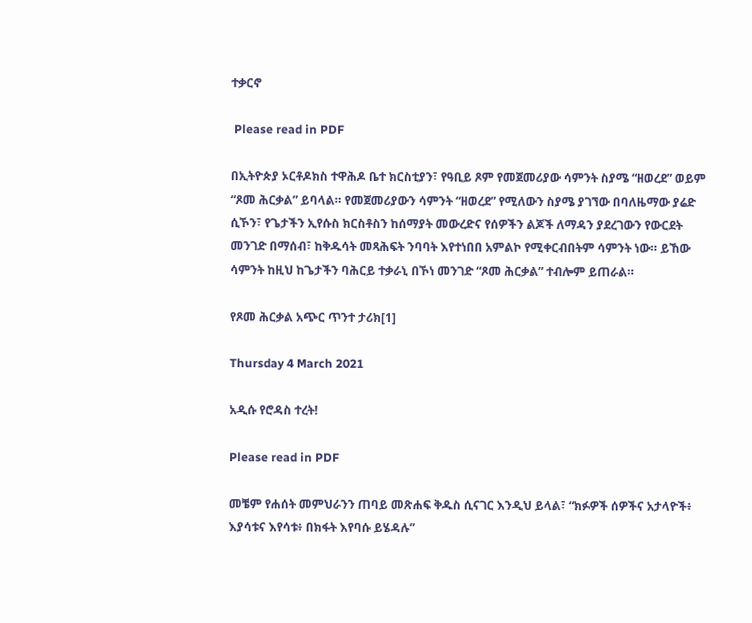ተቃርኖ

 Please read in PDF

በኢትዮጵያ ኦርቶዶክስ ተዋሕዶ ቤተ ክርስቲያን፣ የዓቢይ ጾም የመጀመሪያው ሳምንት ስያሜ “ዘወረደ” ወይም “ጾመ ሕርቃል” ይባላል። የመጀመሪያውን ሳምንት “ዘወረደ” የሚለውን ስያሜ ያገኘው በባለዜማው ያሬድ ሲኾን፣ የጌታችን ኢየሱስ ክርስቶስን ከሰማያት መውረድና የሰዎችን ልጆች ለማዳን ያደረገውን የውርደት መንገድ በማሰብ፣ ከቅዱሳት መጻሕፍት ንባባት እየተነበበ አምልኮ የሚቀርብበትም ሳምንት ነው። ይኸው ሳምንት ከዚህ ከጌታችን ባሕርይ ተቃራኒ በኾነ መንገድ “ጾመ ሕርቃል” ተብሎም ይጠራል።

የጾመ ሕርቃል አጭር ጥንተ ታሪክ[1]

Thursday 4 March 2021

አዲሱ የሮዳስ ተረት!

Please read in PDF

መቼም የሐሰት መምህራንን ጠባይ መጽሐፍ ቅዱስ ሲናገር እንዲህ ይላል፣ “ክፉዎች ሰዎችና አታላዮች፥ እያሳቱና እየሳቱ፥ በክፋት እየባሱ ይሄዳሉ”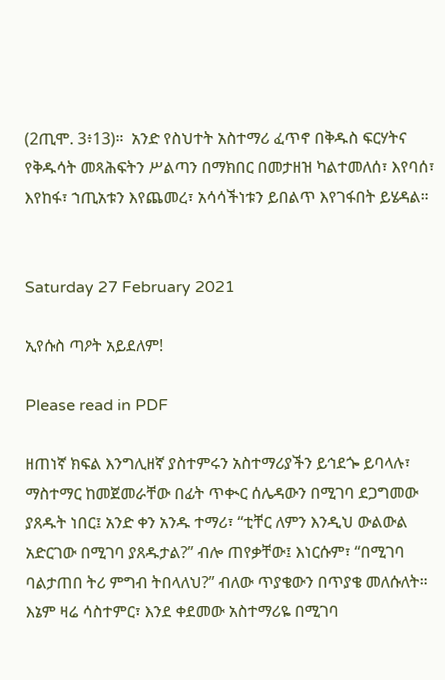(2ጢሞ. 3፥13)።  አንድ የስህተት አስተማሪ ፈጥኖ በቅዱስ ፍርሃትና የቅዱሳት መጻሕፍትን ሥልጣን በማክበር በመታዘዝ ካልተመለሰ፣ እየባሰ፣ እየከፋ፣ ኀጢአቱን እየጨመረ፣ አሳሳችነቱን ይበልጥ እየገፋበት ይሄዳል።


Saturday 27 February 2021

ኢየሱስ ጣዖት አይደለም!

Please read in PDF

ዘጠነኛ ክፍል እንግሊዘኛ ያስተምሩን አስተማሪያችን ይኅደጐ ይባላሉ፣ ማስተማር ከመጀመራቸው በፊት ጥቊር ሰሌዳውን በሚገባ ደጋግመው ያጸዱት ነበር፤ አንድ ቀን አንዱ ተማሪ፣ “ቲቸር ለምን እንዲህ ውልውል አድርገው በሚገባ ያጸዱታል?” ብሎ ጠየቃቸው፤ እነርሱም፣ “በሚገባ ባልታጠበ ትሪ ምግብ ትበላለህ?” ብለው ጥያቄውን በጥያቄ መለሱለት። እኔም ዛሬ ሳስተምር፣ እንደ ቀደመው አስተማሪዬ በሚገባ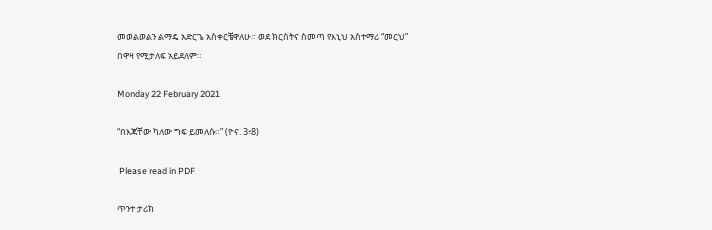መወልወልን ልማዴ አድርጌ አስቀርቼዋለሁ። ወደ ክርስትና ስመጣ የእኒህ አስተማሪ “መርህ” በዋዛ የሚታለፍ አይደለም።

Monday 22 February 2021

“በእጃቸው ካለው ግፍ ይመለሱ።” (ዮና. 3፥8)

 Please read in PDF

ጥንተ ታሪክ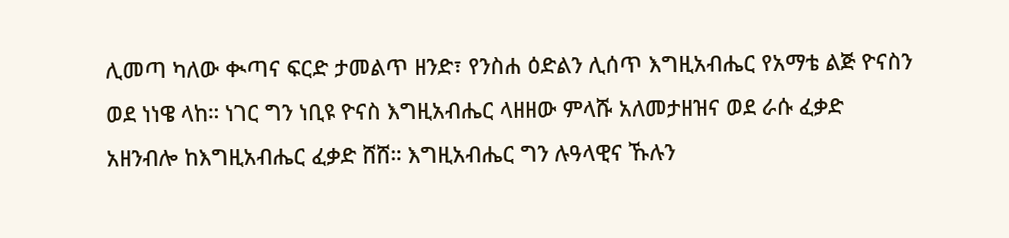ሊመጣ ካለው ቊጣና ፍርድ ታመልጥ ዘንድ፣ የንስሐ ዕድልን ሊሰጥ እግዚአብሔር የአማቴ ልጅ ዮናስን ወደ ነነዌ ላከ። ነገር ግን ነቢዩ ዮናስ እግዚአብሔር ላዘዘው ምላሹ አለመታዘዝና ወደ ራሱ ፈቃድ አዘንብሎ ከእግዚአብሔር ፈቃድ ሸሸ። እግዚአብሔር ግን ሉዓላዊና ኹሉን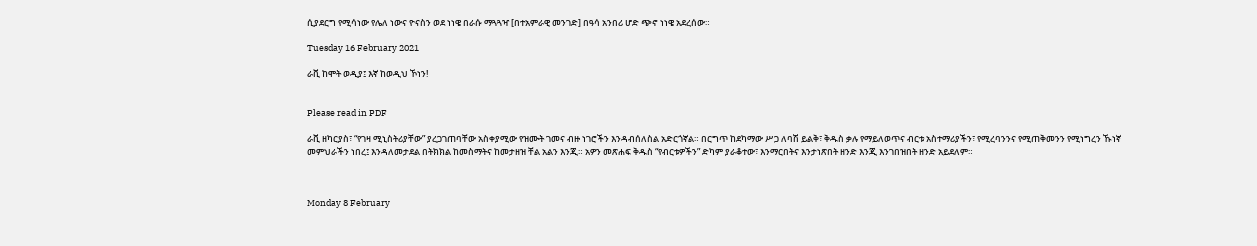ሲያደርግ የሚሳነው የሌለ ነውና ዮናስን ወደ ነነዌ በራሱ ማጓጓዣ [በተአምራዊ መንገድ] በዓሳ አንበሪ ሆድ ጭኖ ነነዌ አደረሰው።

Tuesday 16 February 2021

ራቪ ከሞት ወዲያ፤ እኛ ከወዲህ ኾነን!


Please read in PDF

ራቪ ዘካርያስ፣ “የገዛ ሚኒስትሪያቸው” ያረጋገጠባቸው አስቀያሚው የዝሙት ገመና ብዙ ነገሮችን እንዳብሰለስል አድርጎኛል። በርግጥ ከደካማው ሥጋ ለባሽ ይልቅ፣ ቅዱስ ቃሉ የማይለወጥና ብርቱ አስተማሪያችን፣ የሚረባንንና የሚጠቅመንን የሚነግረን ኹነኛ መምህራችን ነበረ፤ እንዳለመታደል በትክክል ከመስማትና ከመታዘዝ ቸል አልን እንጂ። አዎን መጽሐፍ ቅዱስ “የብርቱዎችን” ድካም ያራቆተው፣ እንማርበትና እንታነጽበት ዘንድ እንጂ እንገበዝበት ዘንድ አይደለም።



Monday 8 February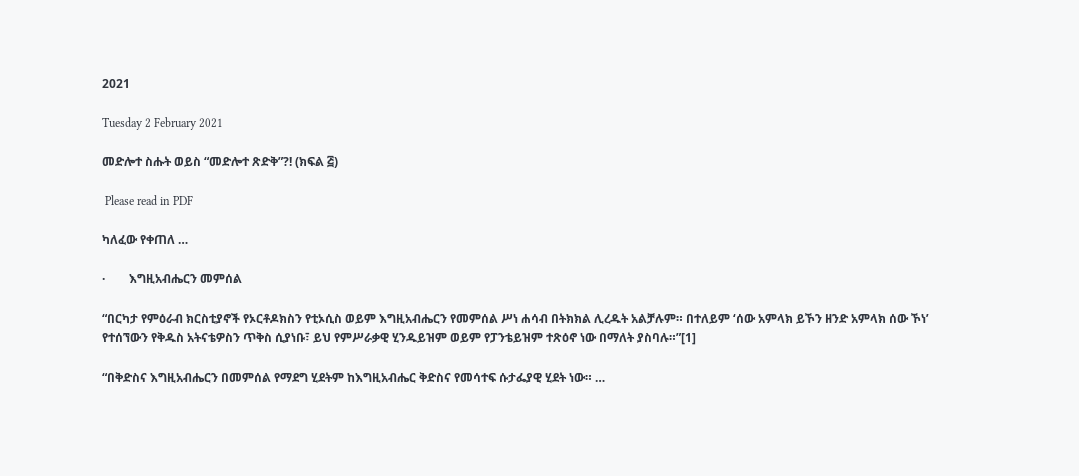2021

Tuesday 2 February 2021

መድሎተ ስሑት ወይስ “መድሎተ ጽድቅ”?! (ክፍል ፭)

 Please read in PDF

ካለፈው የቀጠለ …

·        እግዚአብሔርን መምሰል

“በርካታ የምዕራብ ክርስቲያኖች የኦርቶዶክስን የቲኦሲስ ወይም እግዚአብሔርን የመምሰል ሥነ ሐሳብ በትክክል ሊረዱት አልቻሉም። በተለይም ‘ሰው አምላክ ይኾን ዘንድ አምላክ ሰው ኾነ’ የተሰኘውን የቅዱስ አትናቴዎስን ጥቅስ ሲያነቡ፣ ይህ የምሥራቃዊ ሂንዱይዝም ወይም የፓንቴይዝም ተጽዕኖ ነው በማለት ያስባሉ።”[1]

“በቅድስና እግዚአብሔርን በመምሰል የማደግ ሂደትም ከእግዚአብሔር ቅድስና የመሳተፍ ሱታፌያዊ ሂደት ነው። …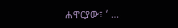ሐዋርያው፣ ‘ …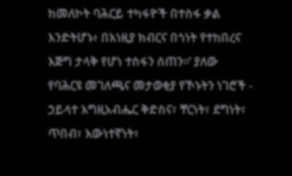ከመለኮት ባሕርይ ተካፋዮች በተስፋ ቃል እንድትሆኑ፥ በእነዚያ ክብርና በጎነት የተከበረና እጅግ ታላቅ የሆነ ተስፋን ሰጠን።’ ያለው የባሕርዩ መገለጫና መታወቂያ የኾኑትን ነገሮች - ኃይላተ እግዚአብሔር ቅድስና፣ ቸርነት፣ ደግነት፣ ጥበብ፣ እውነተኛነት፣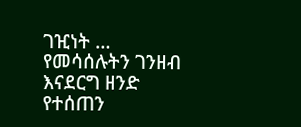ገዢነት … የመሳሰሉትን ገንዘብ እናደርግ ዘንድ የተሰጠን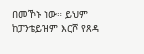በመኾኑ ነው። ይህም ከፓንቴይዝም እርሾ የጸዳ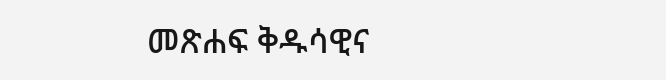መጽሐፍ ቅዱሳዊና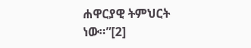ሐዋርያዊ ትምህርት ነው።”[2]